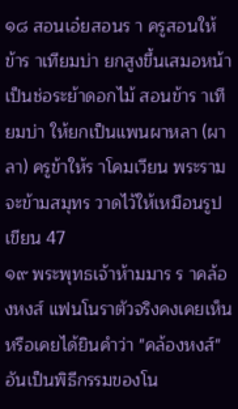๑๘ สอนเอ๋ยสอนร า ครูสอนให้ข้าร าเทียมบ่า ยกสูงขึ้นเสมอหน้า เป็นช่อระย้าดอกไม้ สอนข้าร าเทียมบ่า ให้ยกเป็นแพนผาหลา (ผาลา) ครูข้าให้ร าโคมเวียน พระรามจะข้ามสมุทร วาดไว้ให้เหมือนรูปเขียน 47
๑๙ พระพุทธเจ้าห้ามมาร ร าคล้องหงส์ แฟนโนราตัวจริงคงเคยเห็นหรือเคยได้ยินคําว่า "คล้องหงส์" อันเป็นพิธีกรรมของโน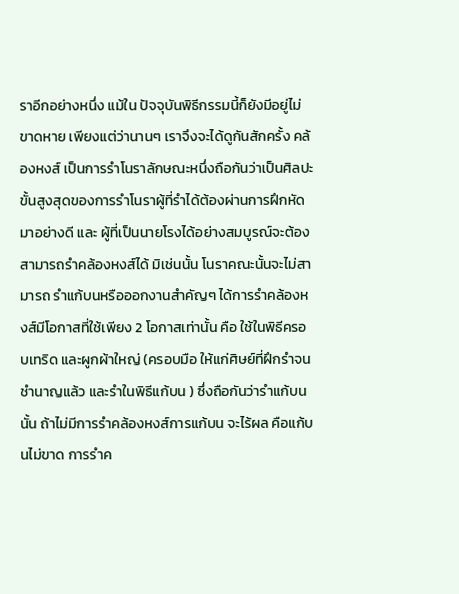ราอีกอย่างหนึ่ง แม้ใน ปัจจุบันพิธีกรรมนี้ก็ยังมีอยู่ไม่ขาดหาย เพียงแต่ว่านานๆ เราจึงจะได้ดูกันสักครั้ง คล้องหงส์ เป็นการรําโนราลักษณะหนึ่งถือกันว่าเป็นศิลปะขั้นสูงสุดของการรําโนราผู้ที่รําได้ต้องผ่านการฝึกหัด มาอย่างดี และ ผู้ที่เป็นนายโรงได้อย่างสมบูรณ์จะต้องสามารถรําคล้องหงส์ได้ มิเช่นนั้น โนราคณะนั้นจะไม่สามารถ รําแก้บนหรือออกงานสําคัญๆ ได้การรําคล้องหงส์มีโอกาสที่ใช้เพียง 2 โอกาสเท่านั้น คือ ใช้ในพิธีครอบเทริด และผูกผ้าใหญ่ (ครอบมือ ให้แก่ศิษย์ที่ฝึกรําจนชํานาญแล้ว และรําในพิธีแก้บน ) ซึ่งถือกันว่ารําแก้บนนั้น ถ้าไม่มีการรําคล้องหงส์การแก้บน จะไร้ผล คือแก้บนไม่ขาด การรําค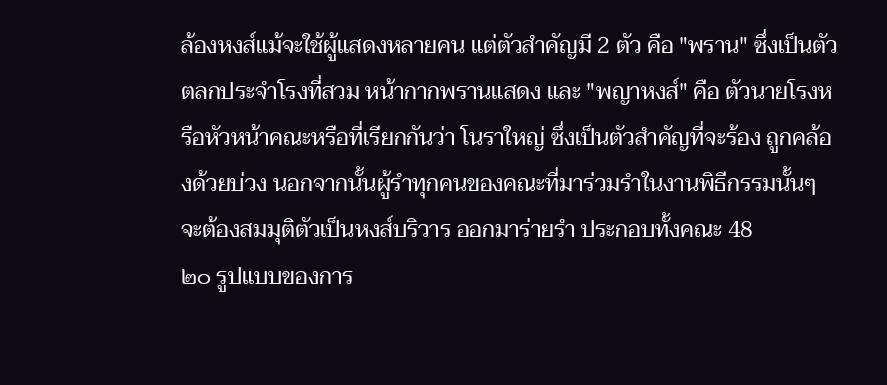ล้องหงส์แม้จะใช้ผู้แสดงหลายคน แต่ตัวสําคัญมี 2 ตัว คือ "พราน" ซึ่งเป็นตัวตลกประจําโรงที่สวม หน้ากากพรานแสดง และ "พญาหงส์" คือ ตัวนายโรงหรือหัวหน้าคณะหรือที่เรียกกันว่า โนราใหญ่ ซึ่งเป็นตัวสําคัญที่จะร้อง ถูกคล้องด้วยบ่วง นอกจากนั้นผู้รําทุกคนของคณะที่มาร่วมรําในงานพิธีกรรมนั้นๆ จะต้องสมมุติตัวเป็นหงส์บริวาร ออกมาร่ายรํา ประกอบทั้งคณะ 48
๒๐ รูปแบบของการ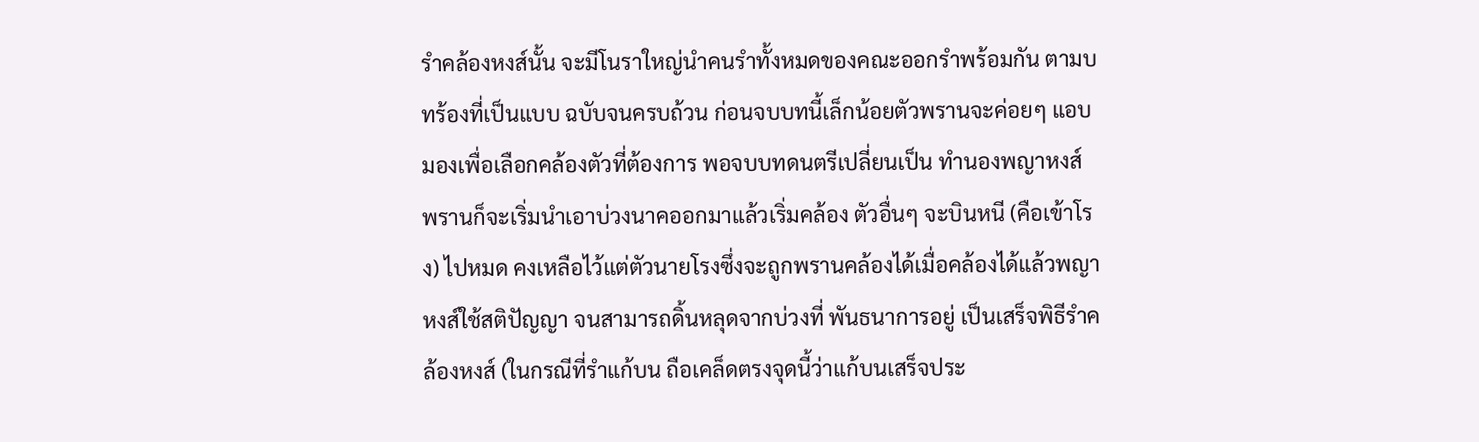รําคล้องหงส์นั้น จะมีโนราใหญ่นําคนรําทั้งหมดของคณะออกรําพร้อมกัน ตามบทร้องที่เป็นแบบ ฉบับจนครบถ้วน ก่อนจบบทนี้เล็กน้อยตัวพรานจะค่อยๆ แอบมองเพื่อเลือกคล้องตัวที่ต้องการ พอจบบทดนตรีเปลี่ยนเป็น ทํานองพญาหงส์ พรานก็จะเริ่มนําเอาบ่วงนาคออกมาแล้วเริ่มคล้อง ตัวอื่นๆ จะบินหนี (คือเข้าโรง) ไปหมด คงเหลือไว้แต่ตัวนายโรงซึ่งจะถูกพรานคล้องได้เมื่อคล้องได้แล้วพญาหงส์ใช้สติปัญญา จนสามารถดิ้นหลุดจากบ่วงที่ พันธนาการอยู่ เป็นเสร็จพิธีรําคล้องหงส์ (ในกรณีที่รําแก้บน ถือเคล็ดตรงจุดนี้ว่าแก้บนเสร็จประ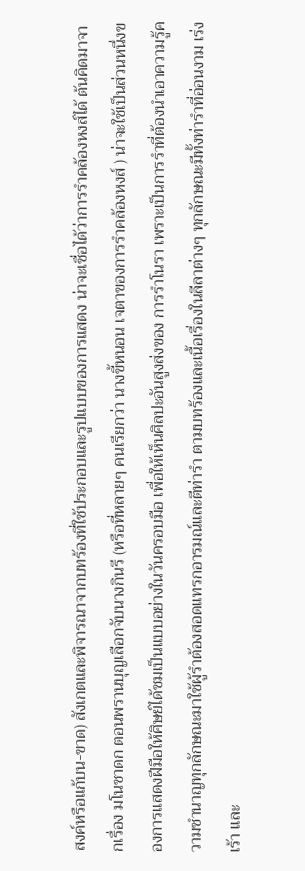สงค์หรือแก้บน-ขาด) สังเกตและพิจารณาจากบทร้องที่ใช้ประกอบและรูปแบบของการแสดง น่าจะเชื่อได้ว่าการรําคล้องหงส์ได้ ต้นคิดมาจากเรื่อง มโนชาดก ตอนพรานบุญเลือกจับนางกินรี (หรือที่หลายๆ คนเรียกว่า นางขี้หนอน เจตาของการรําคล้องหงส์ ) น่าจะใช้เป็นส่วนหนึ่งของการแสดงฝีมือให้ศิษย์ได้ชมเป็นแบบอย่างในวันครอบมือ เพื่อให้เห็นศิลปะอันสูงส่งของ การรําโนรา เพราะเป็นการรําที่ต้องนําเอาความรู้ความชํานาญทุกลักษณะมาใช้ผู้รําต้องสอดแทรกอารมณ์และตีท่ารํา ตามบทร้องและเนื้อเรื่องในลีลาต่างๆ ทุกลักษณะมีทั้งท่ารําที่อ่อนงาม เร่งเร้า และ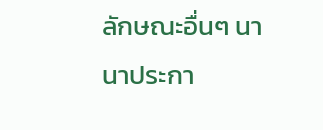ลักษณะอื่นๆ นานาประกา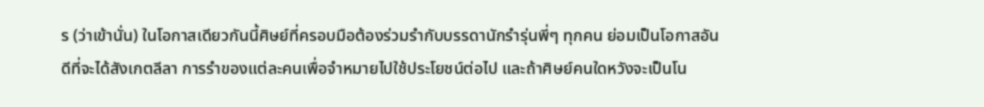ร (ว่าเข้านั่น) ในโอกาสเดียวกันนี้ศิษย์ที่ครอบมือต้องร่วมรํากับบรรดานักรํารุ่นพี่ๆ ทุกคน ย่อมเป็นโอกาสอันดีที่จะได้สังเกตลีลา การรําของแต่ละคนเพื่อจําหมายไปใช้ประโยชน์ต่อไป และถ้าศิษย์คนใดหวังจะเป็นโน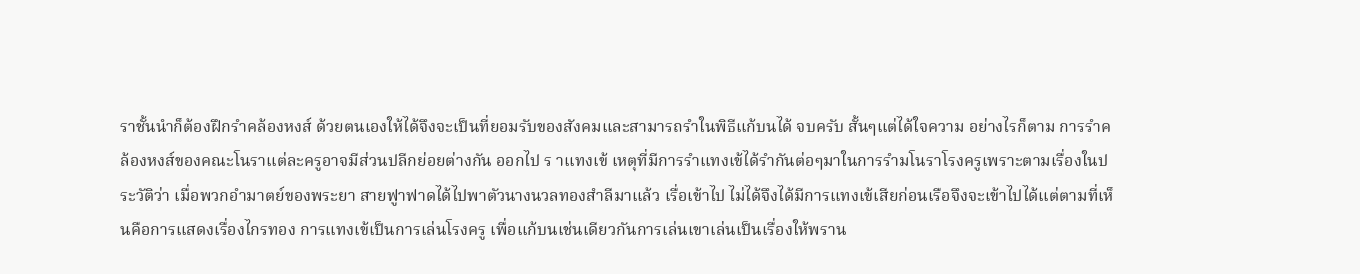ราชั้นนําก็ต้องฝึกรําคล้องหงส์ ด้วยตนเองให้ได้จึงจะเป็นที่ยอมรับของสังคมและสามารถรําในพิธีแก้บนได้ จบครับ สั้นๆแต่ได้ใจความ อย่างไรก็ตาม การรําคล้องหงส์ของคณะโนราแต่ละครูอาจมีส่วนปลีกย่อยต่างกัน ออกไป ร าแทงเข้ เหตุที่มีการรําแทงเข้ได้รํากันต่อๆมาในการรํามโนราโรงครูเพราะตามเรื่องในประวัติว่า เมื่อพวกอํามาตย์ของพระยา สายฟูาฟาดได้ไปพาตัวนางนวลทองสําลีมาแล้ว เรื่อเข้าไป ไม่ได้จึงได้มีการแทงเข้เสียก่อนเรือจึงจะเข้าไปได้แต่ตามที่เห็นคือการแสดงเรื่องไกรทอง การแทงเข้เป็นการเล่นโรงครู เพื่อแก้บนเช่นเดียวกันการเล่นเขาเล่นเป็นเรื่องให้พราน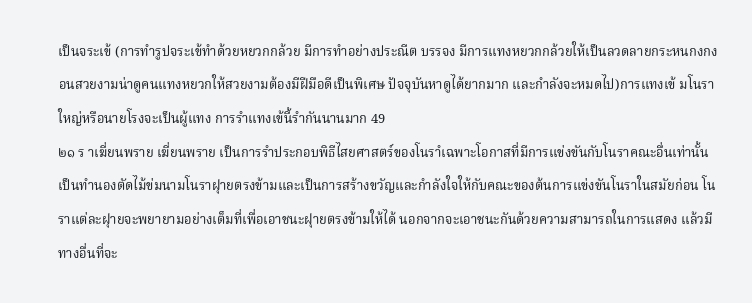เป็นจระเข้ (การทํารูปจระเข้ทําด้วยหยวกกล้วย มีการทําอย่างประณีต บรรจง มีการแทงหยวกกล้วยให้เป็นลวดลายกระหนกงกงอนสวยงามน่าดูคนแทงหยวกให้สวยงามต้องมีฝีมือดีเป็นพิเศษ ปัจจุบันหาดูได้ยากมาก และกําลังจะหมดไป)การแทงเข้ มโนราใหญ่หรือนายโรงจะเป็นผู้แทง การรําแทงเข้นี้รํากันนานมาก 49
๒๑ ร าเฆี่ยนพราย เฆี่ยนพราย เป็นการรําประกอบพิธีไสยศาสตร์ของโนราํเฉพาะโอกาสที่มีการแข่งขันกับโนราคณะอื่นเท่านั้น เป็นทํานองตัดไม้ข่มนามโนราฝุายตรงข้ามและเป็นการสร้างขวัญและกําลังใจให้กับคณะของต้นการแข่งขันโนราในสมัยก่อน โนราแต่ละฝุายจะพยายามอย่างเต็มที่เพื่อเอาชนะฝุายตรงข้ามให้ได้ นอกจากจะเอาชนะกันด้วยความสามารถในการแสดง แล้วมีทางอื่นที่จะ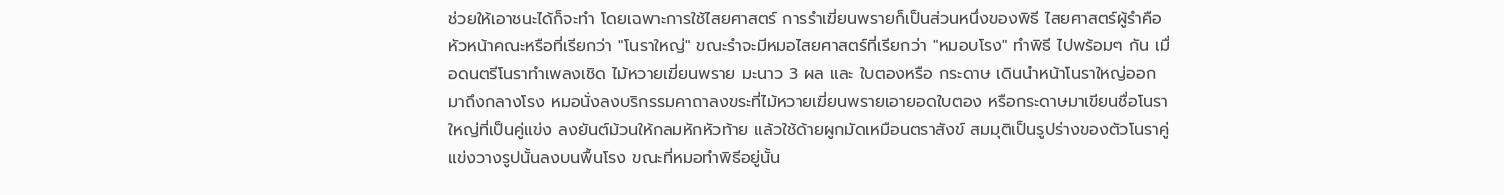ช่วยให้เอาชนะได้ก็จะทํา โดยเฉพาะการใช้ไสยศาสตร์ การรําเฆี่ยนพรายก็เป็นส่วนหนึ่งของพิธี ไสยศาสตร์ผู้รําคือหัวหน้าคณะหรือที่เรียกว่า "โนราใหญ่" ขณะรําจะมีหมอไสยศาสตร์ที่เรียกว่า "หมอบโรง" ทําพิธี ไปพร้อมๆ กัน เมื่อดนตรีโนราทําเพลงเชิด ไม้หวายเฆี่ยนพราย มะนาว 3 ผล และ ใบตองหรือ กระดาษ เดินนําหน้าโนราใหญ่ออกมาถึงกลางโรง หมอนั่งลงบริกรรมคาถาลงขระที่ไม้หวายเฆี่ยนพรายเอายอดใบตอง หรือกระดาษมาเขียนชื่อโนราใหญ่ที่เป็นคู่แข่ง ลงยันต์ม้วนให้กลมหักหัวท้าย แล้วใช้ด้ายผูกมัดเหมือนตราสังข์ สมมุติเป็นรูปร่างของตัวโนราคู่แข่งวางรูปนั้นลงบนพื้นโรง ขณะที่หมอทําพิธีอยู่นั้น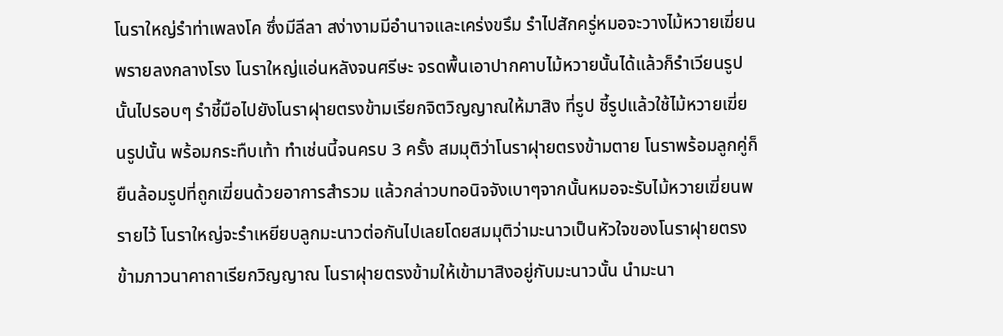โนราใหญ่รําท่าเพลงโค ซึ่งมีลีลา สง่างามมีอํานาจและเคร่งขรึม รําไปสักครู่หมอจะวางไม้หวายเฆี่ยนพรายลงกลางโรง โนราใหญ่แอ่นหลังจนศรีษะ จรดพื้นเอาปากคาบไม้หวายนั้นได้แล้วก็รําเวียนรูปนั้นไปรอบๆ รําชี้มือไปยังโนราฝุายตรงข้ามเรียกจิตวิญญาณให้มาสิง ที่รูป ชี้รูปแล้วใช้ไม้หวายเฆี่ยนรูปนั้น พร้อมกระทืบเท้า ทําเช่นนี้จนครบ 3 ครั้ง สมมุติว่าโนราฝุายตรงข้ามตาย โนราพร้อมลูกคู่ก็ยืนล้อมรูปที่ถูกเฆี่ยนด้วยอาการสํารวม แล้วกล่าวบทอนิจจังเบาๆจากนั้นหมอจะรับไม้หวายเฆี่ยนพรายไว้ โนราใหญ่จะรําเหยียบลูกมะนาวต่อกันไปเลยโดยสมมุติว่ามะนาวเป็นหัวใจของโนราฝุายตรงข้ามภาวนาคาถาเรียกวิญญาณ โนราฝุายตรงข้ามให้เข้ามาสิงอยู่กับมะนาวนั้น นํามะนา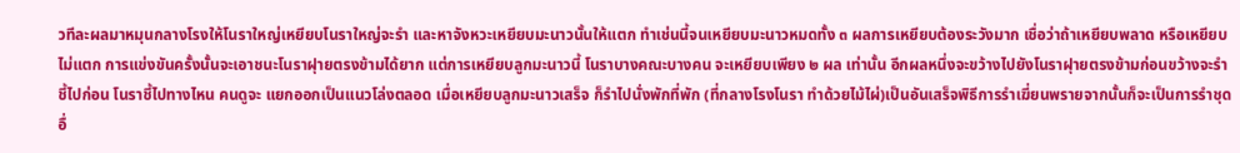วทีละผลมาหมุนกลางโรงให้โนราใหญ่เหยียบโนราใหญ่จะรํา และหาจังหวะเหยียบมะนาวนั้นให้แตก ทําเช่นนี้จนเหยียบมะนาวหมดทั้ง ๓ ผลการเหยียบต้องระวังมาก เชื่อว่าถ้าเหยียบพลาด หรือเหยียบไม่แตก การแข่งขันครั้งนั้นจะเอาชนะโนราฝุายตรงข้ามได้ยาก แต่การเหยียบลูกมะนาวนี้ โนราบางคณะบางคน จะเหยียบเพียง ๒ ผล เท่านั้น อีกผลหนึ่งจะขว้างไปยังโนราฝุายตรงข้ามก่อนขว้างจะรําชี้ไปก่อน โนราชี้ไปทางไหน คนดูจะ แยกออกเป็นแนวโล่งตลอด เมื่อเหยียบลูกมะนาวเสร็จ ก็รําไปนั่งพักที่พัก (ที่กลางโรงโนรา ทําด้วยไม้ไผ่)เป็นอันเสร็จพิธีการรําเฆี่ยนพรายจากนั้นก็จะเป็นการรําชุดอื่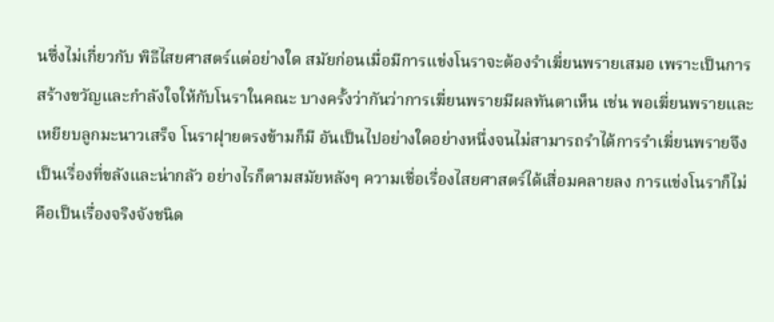นซึ่งไม่เกี่ยวกับ พิธีไสยศาสตร์แต่อย่างใด สมัยก่อนเมื่อมีการแข่งโนราจะต้องรําเฆี่ยนพรายเสมอ เพราะเป็นการสร้างขวัญและกําลังใจให้กับโนราในคณะ บางครั้งว่ากันว่าการเฆี่ยนพรายมีผลทันตาเห็น เช่น พอเฆี่ยนพรายและเหยียบลูกมะนาวเสร็จ โนราฝุายตรงข้ามก็มี อันเป็นไปอย่างใดอย่างหนึ่งจนไม่สามารถรําได้การรําเฆี่ยนพรายจึงเป็นเรื่องที่ขลังและน่ากลัว อย่างไรก็ตามสมัยหลังๆ ความเชื่อเรื่องไสยศาสตร์ได้เสื่อมคลายลง การแข่งโนราก็ไม่คือเป็นเรื่องจริงจังชนิด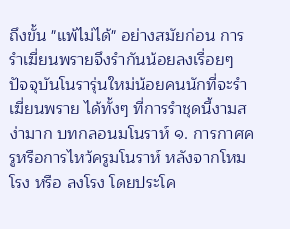ถึงขั้น "แพ้ไม่ได้" อย่างสมัยก่อน การรําเฆี่ยนพรายจึงรํากันน้อยลงเรื่อยๆ ปัจจุบันโนรารุ่นใหม่น้อยคนนักที่จะรําเฆี่ยนพราย ได้ทั้งๆ ที่การรําชุดนี้งามสง่ามาก บทกลอนมโนราห์ ๑. การกาศครูหรือการไหว้ครูมโนราห์ หลังจากโหมโรง หรือ ลงโรง โดยประโค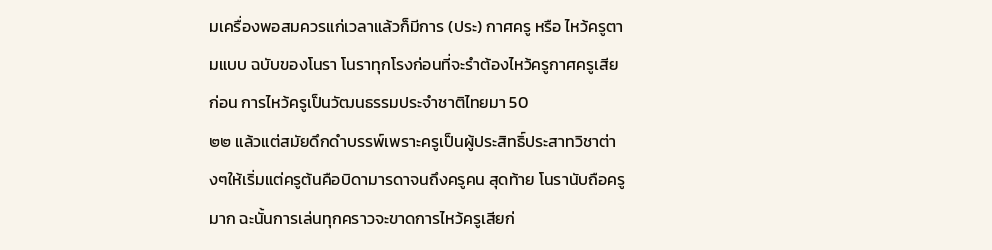มเครื่องพอสมควรแก่เวลาแล้วก็มีการ (ประ) กาศครู หรือ ไหว้ครูตามแบบ ฉบับของโนรา โนราทุกโรงก่อนที่จะรําต้องไหว้ครูกาศครูเสียก่อน การไหว้ครูเป็นวัฒนธรรมประจําชาติไทยมา 50
๒๒ แล้วแต่สมัยดึกดําบรรพ์เพราะครูเป็นผู้ประสิทธิ์ประสาทวิชาต่างๆให้เริ่มแต่ครูต้นคือบิดามารดาจนถึงครูคน สุดท้าย โนรานับถือครูมาก ฉะนั้นการเล่นทุกคราวจะขาดการไหว้ครูเสียก่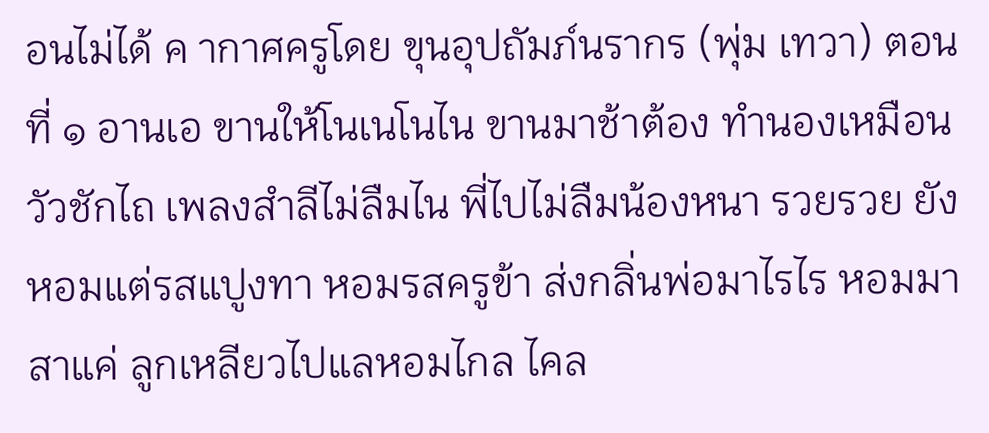อนไม่ได้ ค ากาศครูโดย ขุนอุปถัมภ์นรากร (พุ่ม เทวา) ตอนที่ ๑ อานเอ ขานให้โนเนโนไน ขานมาช้าต้อง ทํานองเหมือนวัวชักไถ เพลงสําลีไม่ลืมไน พี่ไปไม่ลืมน้องหนา รวยรวย ยังหอมแต่รสแปูงทา หอมรสครูข้า ส่งกลิ่นพ่อมาไรไร หอมมาสาแค่ ลูกเหลียวไปแลหอมไกล ไคล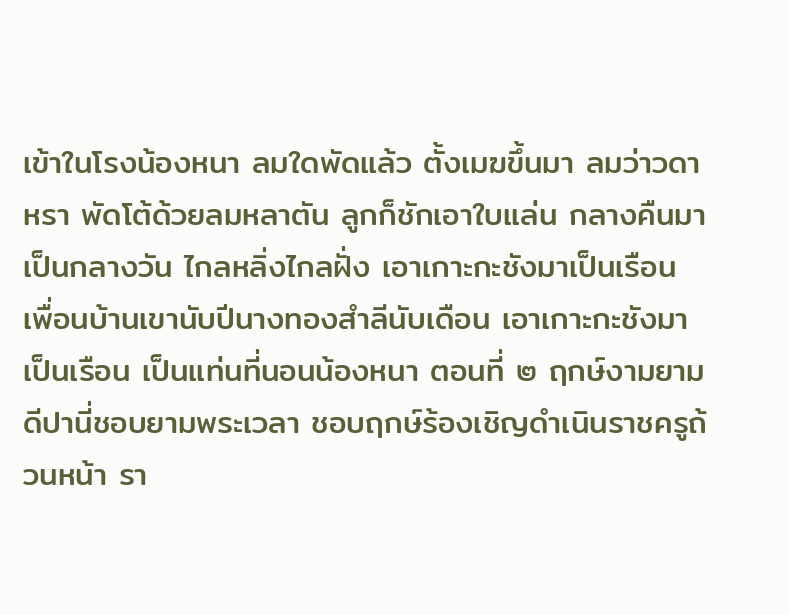เข้าในโรงน้องหนา ลมใดพัดแล้ว ตั้งเมฆขึ้นมา ลมว่าวดาหรา พัดโต้ด้วยลมหลาตัน ลูกก็ชักเอาใบแล่น กลางคืนมาเป็นกลางวัน ไกลหลิ่งไกลฝั่ง เอาเกาะกะชังมาเป็นเรือน เพื่อนบ้านเขานับปีนางทองสําลีนับเดือน เอาเกาะกะชังมาเป็นเรือน เป็นแท่นที่นอนน้องหนา ตอนที่ ๒ ฤกษ์งามยามดีปานี่ชอบยามพระเวลา ชอบฤกษ์ร้องเชิญดําเนินราชครูถ้วนหน้า รา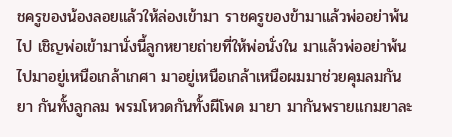ชครูของน้องลอยแล้วให้ล่องเข้ามา ราชครูของข้ามาแล้วพ่ออย่าพ้นไป เชิญพ่อเข้ามานั่งนี้ลูกหยายถ่ายที่ให้พ่อนั่งใน มาแล้วพ่ออย่าพ้นไปมาอยู่เหนือเกล้าเกศา มาอยู่เหนือเกล้าเหนือผมมาช่วยคุมลมกันยา กันทั้งลูกลม พรมโหวดกันทั้งผีโพด มายา มากันพรายแกมยาละ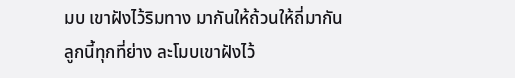มบ เขาฝังไว้ริมทาง มากันให้ถ้วนให้ถี่มากันลูกนี้ทุกที่ย่าง ละโมบเขาฝังไว้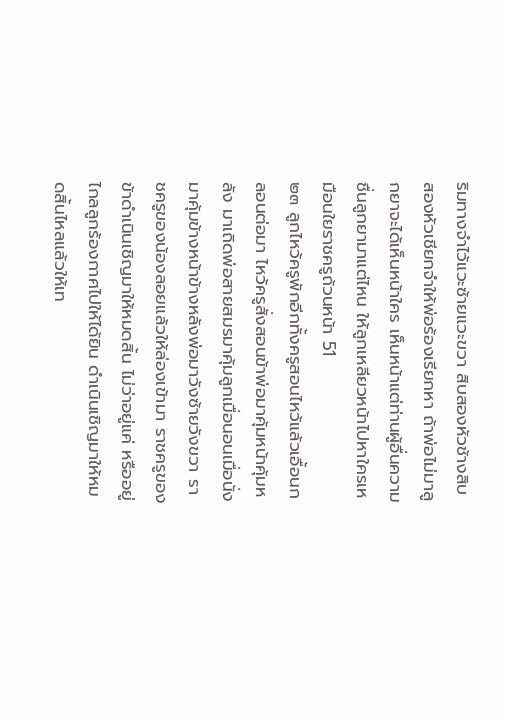ริมทางจําไว้แวะซ้ายแวะขวา สิบสองหัวช้างสิบสองหัวเชียกจําให้พ่อร้องเรียกหา ถ้าพ่อไม่มาลูกยาจะได้เห็นหน้าใคร เห็นหน้าแต่ท่านผู้อื่นความชื่นลูกยามาแต่ไหน ให้ลูกเหลียวหน้าไปหาใครเหมือนใยราชครูถ้วนหน้า 51
๒๓ ลูกไหว้ครูพักอีกทั้งครูสอนไหว้แล้วเอื้อนกลอนต่อมา ไหว้ครูสั่งสอนข้าพ่อมาคุ้มหน้าคุ้มหลัง มาเถิดพ่อสายสมรมาคุ้มลูกเมื่อนอนเมื่อนั่ง มาคุ้มข้างหน้าข้างหลังพ่อมาวังซ้ายวังขวา ราชครูของน้องลอยแล้วให้ล่องเข้ามา ราชครูของข้าดําเนินเชิญมาให้หมดสิ้น ไม่ว่าอยู่แค่ หรืออยู่ไกลลูกร้องกาศไปให้ได้ยิน ดําเนินเชิญมาให้หมดสิ้นไหลแล้วให้เท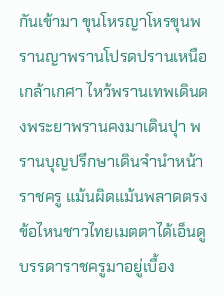กันเข้ามา ขุนโหรญาโหรขุนพรานญาพรานโปรดปรานเหนือเกล้าเกศา ไหว้พรานเทพเดินดงพระยาพรานคงมาเดินปุา พรานบุญปรึกษาเดินจํานําหน้าราชครู แม้นผิดแม้นพลาดตรงข้อไหนชาวไทยเมตตาได้เอ็นดู บรรดาราชครูมาอยู่เบื้อง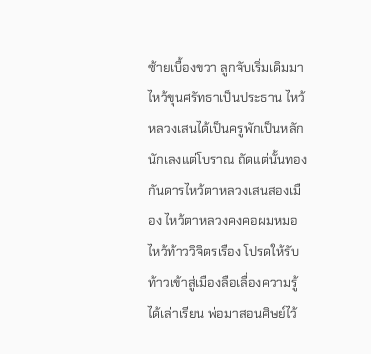ซ้ายเบื้องขวา ลูกจับเริ่มเดิมมาไหว้ขุนศรัทธาเป็นประธาน ไหว้หลวงเสนได้เป็นครูพักเป็นหลักนักเลงแต่โบราณ ถัดแต่นั้นทองกันดารไหว้ตาหลวงเสนสองเมือง ไหว้ตาหลวงคงคอผมหมอไหว้ท้าววิจิตรเรือง โปรดให้รับท้าวเข้าสู่เมืองลือเลื่องความรู้ได้เล่าเรียน พ่อมาสอนศิษย์ไว้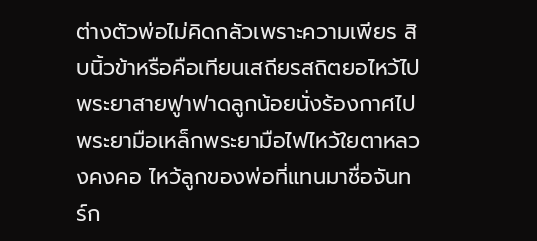ต่างตัวพ่อไม่คิดกลัวเพราะความเพียร สิบนิ้วข้าหรือคือเทียนเสถียรสถิตยอไหว้ไป พระยาสายฟูาฟาดลูกน้อยนั่งร้องกาศไป พระยามือเหล็กพระยามือไฟไหว้ใยตาหลวงคงคอ ไหว้ลูกของพ่อที่แทนมาชื่อจันทร์ก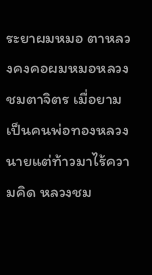ระยาผมหมอ ตาหลวงคงคอผมหมอหลวงชมตาจิตร เมื่อยามเป็นคนพ่อทองหลวงนายแต่ท้าวมาไร้ความคิด หลวงชม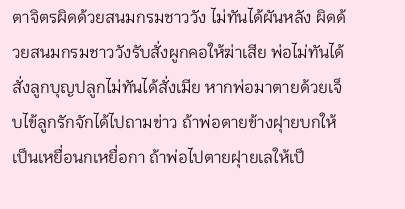ตาจิตรผิดด้วยสนมกรมชาววัง ไม่ทันได้ผันหลัง ผิดด้วยสนมกรมชาววังรับสั่งผูกคอให้ฆ่าเสีย พ่อไม่ทันได้สั่งลูกบุญปลูกไม่ทันได้สั่งเมีย หากพ่อมาตายด้วยเจ็บไข้ลูกรักจักได้ไปถามข่าว ถ้าพ่อตายข้างฝุายบกให้เป็นเหยื่อนกเหยื่อกา ถ้าพ่อไปตายฝุายเลให้เป็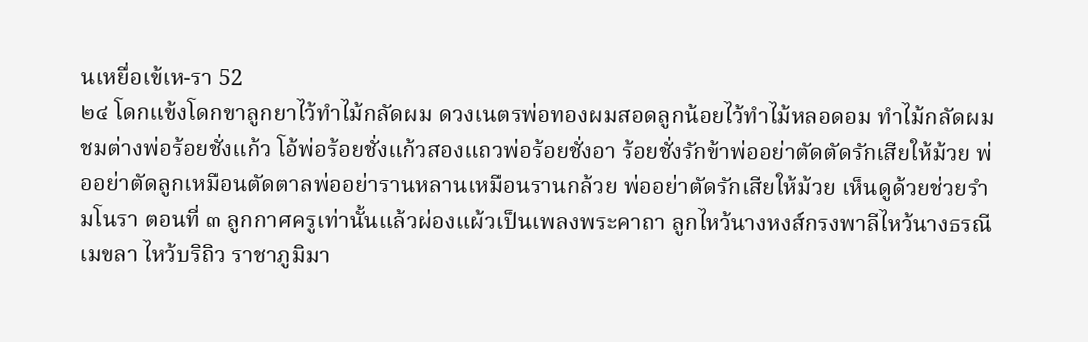นเหยื่อเข้เห-รา 52
๒๔ โดกแข้งโดกขาลูกยาไว้ทําไม้กลัดผม ดวงเนตรพ่อทองผมสอดลูกน้อยไว้ทําไม้หลอดอม ทําไม้กลัดผมชมต่างพ่อร้อยชั่งแก้ว โอ้พ่อร้อยชั่งแก้วสองแถวพ่อร้อยชั่งอา ร้อยชั่งรักข้าพ่ออย่าตัดตัดรักเสียให้ม้วย พ่ออย่าตัดลูกเหมือนตัดตาลพ่ออย่ารานหลานเหมือนรานกล้วย พ่ออย่าตัดรักเสียให้ม้วย เห็นดูด้วยช่วยรํามโนรา ตอนที่ ๓ ลูกกาศครูเท่านั้นแล้วผ่องแผ้วเป็นเพลงพระคาถา ลูกไหว้นางหงส์กรงพาลีไหว้นางธรณีเมขลา ไหว้บริถิว ราชาภูมิมา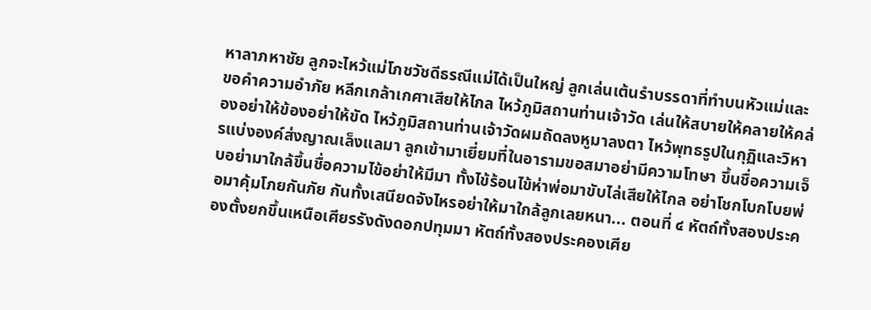หาลาภหาชัย ลูกจะไหว้แม่โภชวัชดีธรณีแม่ได้เป็นใหญ่ ลูกเล่นเต้นรําบรรดาที่ทําบนหัวแม่และขอคําความอําภัย หลีกเกล้าเกศาเสียให้ไกล ไหว้ภูมิสถานท่านเจ้าวัด เล่นให้สบายให้คลายให้คล่องอย่าให้ข้องอย่าให้ขัด ไหว้ภูมิสถานท่านเจ้าวัดผมถัดลงหูมาลงตา ไหว้พุทธรูปในกุฏิและวิหารแบ่งองค์ส่งญาณเล็งแลมา ลูกเข้ามาเยี่ยมที่ในอารามขอสมาอย่ามีความโทษา ขึ้นชื่อความเจ็บอย่ามาใกล้ขึ้นชื่อความไข้อย่าให้มีมา ทั้งไข้ร้อนไข้ห่าพ่อมาขับไล่เสียให้ไกล อย่าโชกโบกโบยพ่อมาคุ้มโภยกันภัย กันทั้งเสนียดจังไหรอย่าให้มาใกล้ลูกเลยหนา... ตอนที่ ๔ หัตถ์ทั้งสองประคองตั้งยกขึ้นเหนือเศียรรังดังดอกปทุมมา หัตถ์ทั้งสองประคองเศีย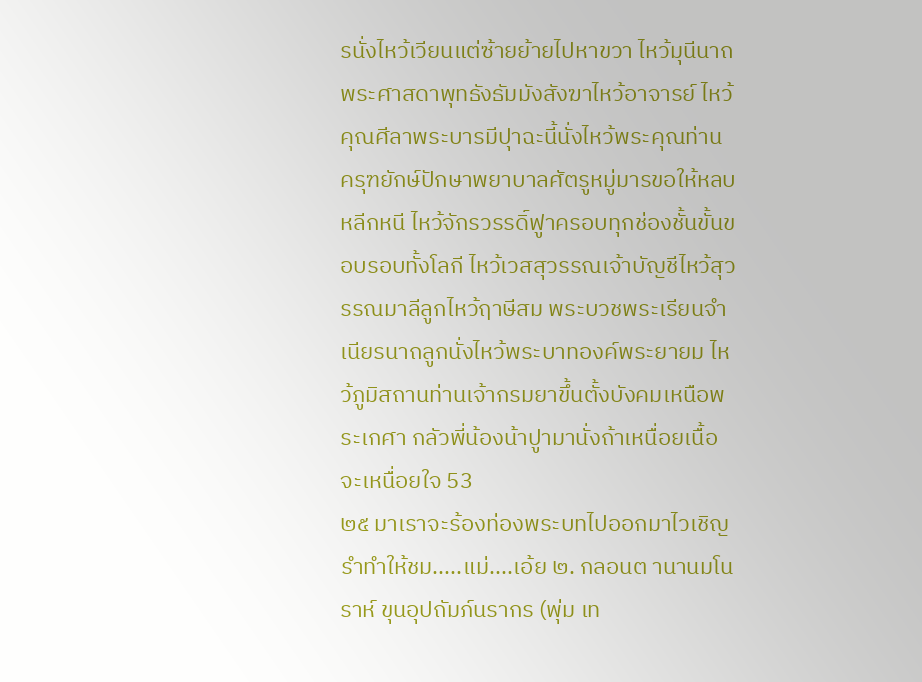รนั่งไหว้เวียนแต่ซ้ายย้ายไปหาขวา ไหว้มุนีนาถพระศาสดาพุทธังธัมมังสังฆาไหว้อาจารย์ ไหว้คุณศีลาพระบารมีปุาฉะนี้นั่งไหว้พระคุณท่าน ครุฑยักษ์ปักษาพยาบาลศัตรูหมู่มารขอให้หลบหลีกหนี ไหว้จักรวรรดิ์ฟูาครอบทุกช่องชั้นขั้นขอบรอบทั้งโลกี ไหว้เวสสุวรรณเจ้าบัญชีไหว้สุวรรณมาลีลูกไหว้ฤาษีสม พระบวชพระเรียนจําเนียรนาถลูกนั่งไหว้พระบาทองค์พระยายม ไหว้ภูมิสถานท่านเจ้ากรมยาขึ้นตั้งบังคมเหนือพระเกศา กลัวพี่น้องน้าปูามานั่งถ้าเหนื่อยเนื้อจะเหนื่อยใจ 53
๒๕ มาเราจะร้องท่องพระบทไปออกมาไวเชิญรําทําให้ชม.....แม่....เอ้ย ๒. กลอนต านานมโนราห์ ขุนอุปถัมภ์นรากร (พุ่ม เท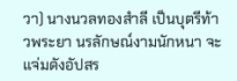วา) นางนวลทองสําลี เป็นบุตรีท้าวพระยา นรลักษณ์งามนักหนา จะแจ่มดังอัปสร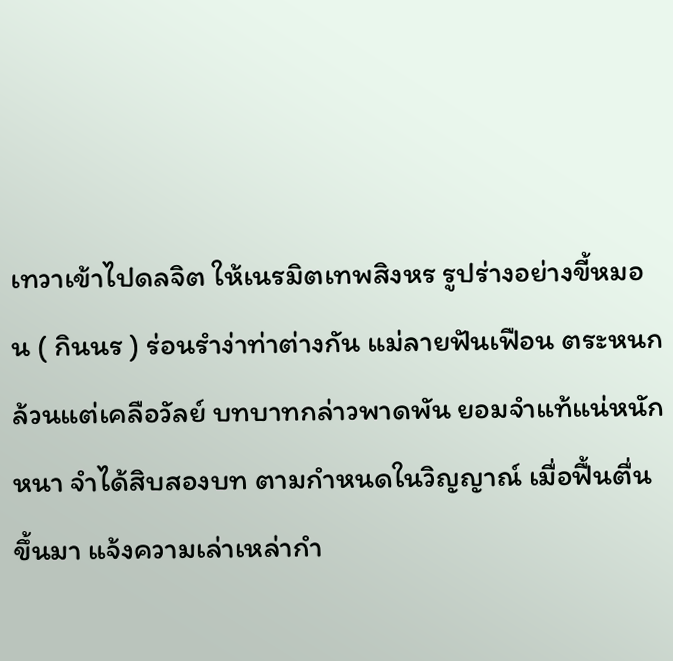เทวาเข้าไปดลจิต ให้เนรมิตเทพสิงหร รูปร่างอย่างขี้หมอน ( กินนร ) ร่อนรําง่าท่าต่างกัน แม่ลายฟันเฟือน ตระหนกล้วนแต่เคลือวัลย์ บทบาทกล่าวพาดพัน ยอมจําแท้แน่หนักหนา จําได้สิบสองบท ตามกําหนดในวิญญาณ์ เมื่อฟื้นตื่นขึ้นมา แจ้งความเล่าเหล่ากํา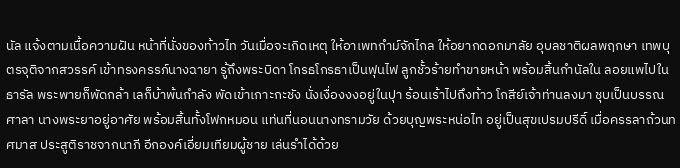นัล แจ้งตามเนื้อความฝัน หน้าที่นั่งของท้าวไท วันเมื่อจะเกิดเหตุ ให้อาเพทกําม์จักไกล ให้อยากดอกมาลัย อุบลชาติผลพฤกษา เทพบุตรจุติจากสวรรค์ เข้าทรงครรภ์นางฉายา รู้ถึงพระบิดา โกรธโกรธาเป็นฟุนไฟ ลูกชั้วร้ายทําขายหน้า พร้อมสิ้นกํานัลใน ลอยแพไปในธารัล พระพายก็พัดกล้า เลก็บ้าพ้นกําลัง พัดเข้าเกาะกะชัง นั่งเงื่องงงอยู่ในปุา ร้อนเร้าไปถึงท้าว โกสีย์เจ้าท่านลงมา ชุบเป็นบรรณศาลา นางพระยาอยู่อาศัย พร้อมสิ้นทั้งโฟกหมอน แท่นที่นอนนางทรามวัย ด้วยบุญพระหน่อไท อยู่เป็นสุขเปรมปรีดิ์ เมื่อครรลาถ้วนทศมาส ประสูติราชจากนาภี อีกองค์เอี่ยมเทียมผู้ชาย เล่นรําได้ด้วย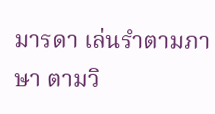มารดา เล่นรําตามภาษา ตามวิ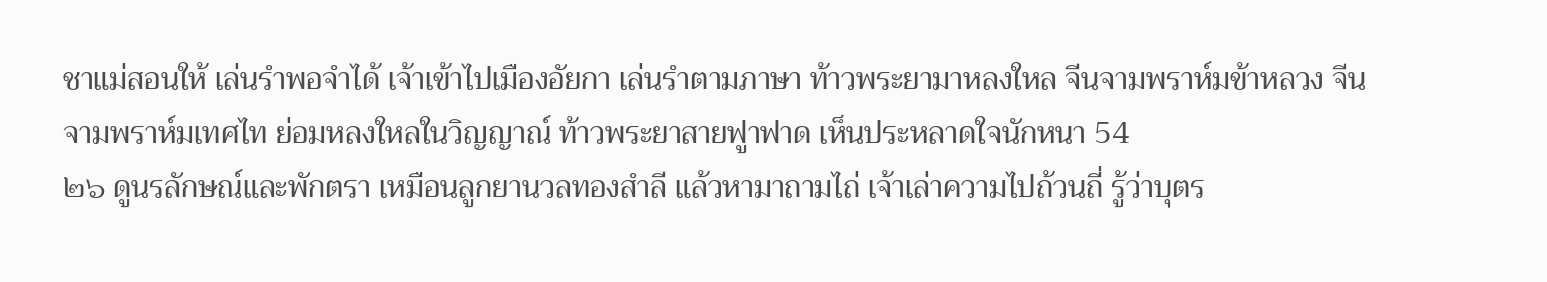ชาแม่สอนให้ เล่นรําพอจําได้ เจ้าเข้าไปเมืองอัยกา เล่นรําตามภาษา ท้าวพระยามาหลงใหล จีนจามพราห์มข้าหลวง จีนจามพราห์มเทศไท ย่อมหลงใหลในวิญญาณ์ ท้าวพระยาสายฟูาฟาด เห็นประหลาดใจนักหนา 54
๒๖ ดูนรลักษณ์และพักตรา เหมือนลูกยานวลทองสําลี แล้วหามาถามไถ่ เจ้าเล่าความไปถ้วนถี่ รู้ว่าบุตร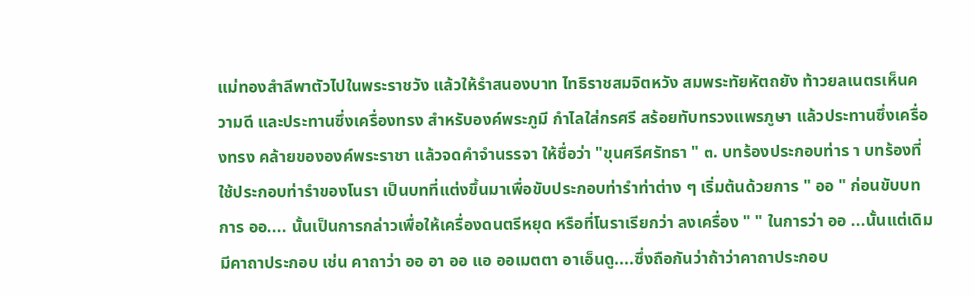แม่ทองสําลีพาตัวไปในพระราชวัง แล้วให้รําสนองบาท ไทธิราชสมจิตหวัง สมพระทัยหัตถยัง ท้าวยลเนตรเห็นความดี และประทานซึ่งเครื่องทรง สําหรับองค์พระภูมี กําไลใส่กรศรี สร้อยทับทรวงแพรภูษา แล้วประทานซึ่งเครื่องทรง คล้ายขององค์พระราชา แล้วจดคําจํานรรจา ให้ชื่อว่า "ขุนศรีศรัทธา " ๓. บทร้องประกอบท่าร า บทร้องที่ใช้ประกอบท่ารําของโนรา เป็นบทที่แต่งขึ้นมาเพื่อขับประกอบท่ารําท่าต่าง ๆ เริ่มต้นด้วยการ " ออ " ก่อนขับบท การ ออ.... นั้นเป็นการกล่าวเพื่อให้เครื่องดนตรีหยุด หรือที่โนราเรียกว่า ลงเครื่อง " " ในการว่า ออ ...นั้นแต่เดิมมีคาถาประกอบ เช่น คาถาว่า ออ อา ออ แอ ออเมตตา อาเอ็นดู....ซึ่งถือกันว่าถ้าว่าคาถาประกอบ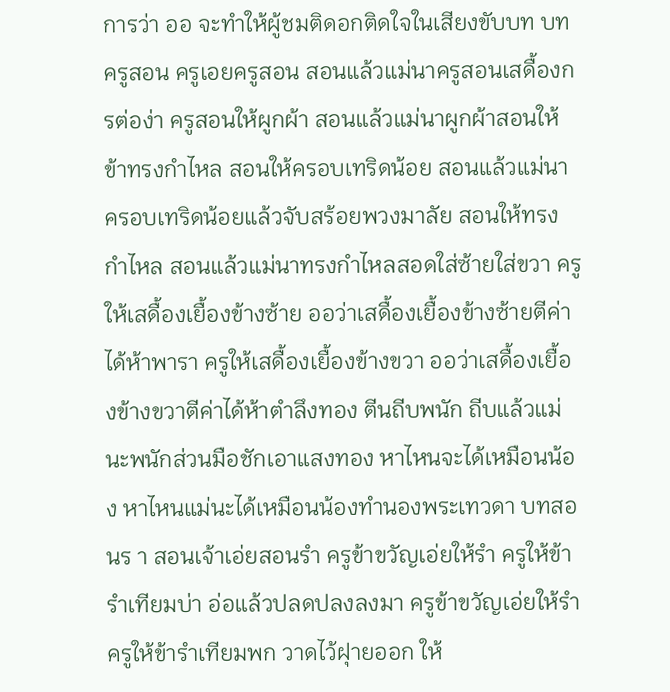การว่า ออ จะทําให้ผู้ชมติดอกติดใจในเสียงขับบท บทครูสอน ครูเอยครูสอน สอนแล้วแม่นาครูสอนเสดื้องกรต่อง่า ครูสอนให้ผูกผ้า สอนแล้วแม่นาผูกผ้าสอนให้ข้าทรงกําไหล สอนให้ครอบเทริดน้อย สอนแล้วแม่นาครอบเทริดน้อยแล้วจับสร้อยพวงมาลัย สอนให้ทรงกําไหล สอนแล้วแม่นาทรงกําไหลสอดใส่ซ้ายใส่ขวา ครูให้เสดื้องเยื้องข้างซ้าย ออว่าเสดื้องเยื้องข้างซ้ายตีค่าได้ห้าพารา ครูให้เสดื้องเยื้องข้างขวา ออว่าเสดื้องเยื้องข้างขวาตีค่าได้ห้าตําลึงทอง ตีนถีบพนัก ถีบแล้วแม่นะพนักส่วนมือชักเอาแสงทอง หาไหนจะได้เหมือนน้อง หาไหนแม่นะได้เหมือนน้องทํานองพระเทวดา บทสอนร า สอนเจ้าเอ่ยสอนรํา ครูข้าขวัญเอ่ยให้รํา ครูให้ข้ารําเทียมบ่า อ่อแล้วปลดปลงลงมา ครูข้าขวัญเอ่ยให้รํา ครูให้ข้ารําเทียมพก วาดไว้ฝุายออก ให้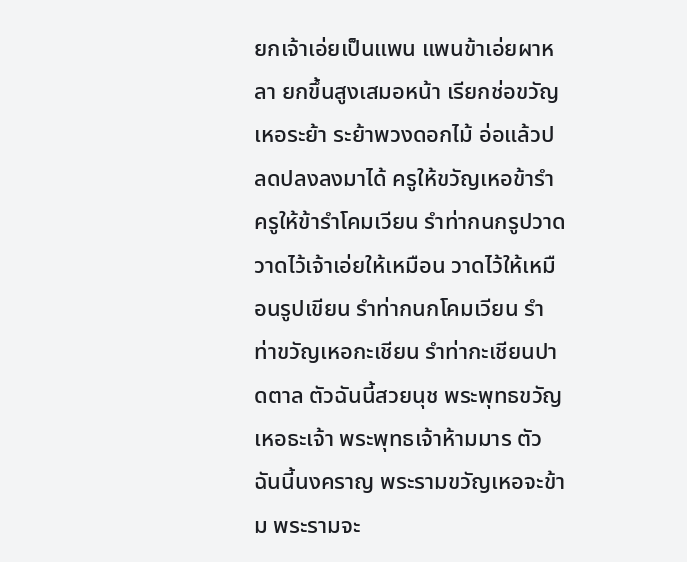ยกเจ้าเอ่ยเป็นแพน แพนข้าเอ่ยผาหลา ยกขึ้นสูงเสมอหน้า เรียกช่อขวัญเหอระย้า ระย้าพวงดอกไม้ อ่อแล้วปลดปลงลงมาได้ ครูให้ขวัญเหอข้ารํา ครูให้ข้ารําโคมเวียน รําท่ากนกรูปวาด วาดไว้เจ้าเอ่ยให้เหมือน วาดไว้ให้เหมือนรูปเขียน รําท่ากนกโคมเวียน รําท่าขวัญเหอกะเชียน รําท่ากะเชียนปาดตาล ตัวฉันนี้สวยนุช พระพุทธขวัญเหอธะเจ้า พระพุทธเจ้าห้ามมาร ตัวฉันนี้นงคราญ พระรามขวัญเหอจะข้าม พระรามจะ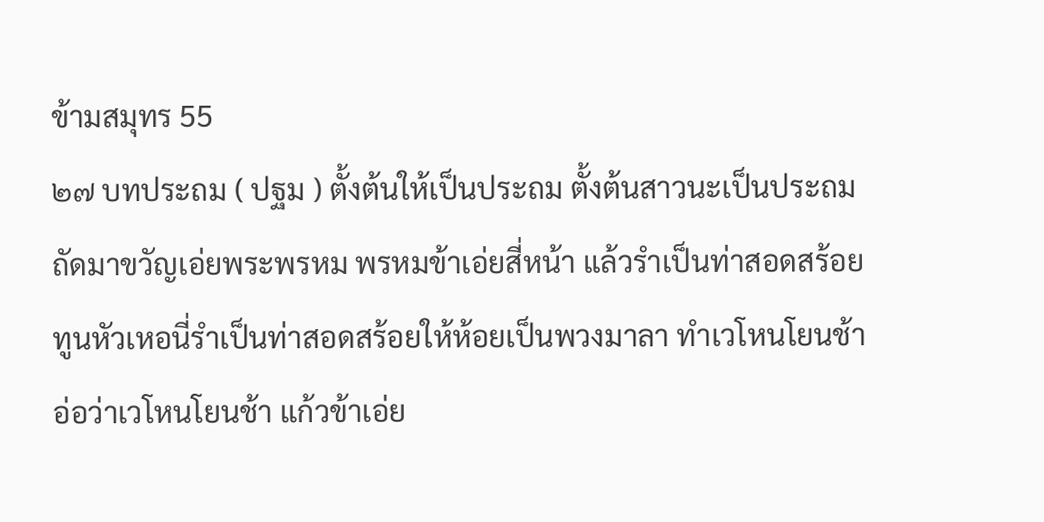ข้ามสมุทร 55
๒๗ บทประถม ( ปฐม ) ตั้งต้นให้เป็นประถม ตั้งต้นสาวนะเป็นประถม ถัดมาขวัญเอ่ยพระพรหม พรหมข้าเอ่ยสี่หน้า แล้วรําเป็นท่าสอดสร้อย ทูนหัวเหอนี่รําเป็นท่าสอดสร้อยให้ห้อยเป็นพวงมาลา ทําเวโหนโยนช้า อ่อว่าเวโหนโยนช้า แก้วข้าเอ่ย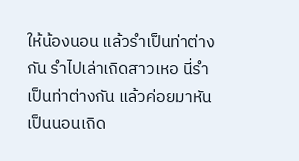ให้น้องนอน แล้วรําเป็นท่าต่างกัน รําไปเล่าเถิดสาวเหอ นี่รําเป็นท่าต่างกัน แล้วค่อยมาหันเป็นนอนเถิด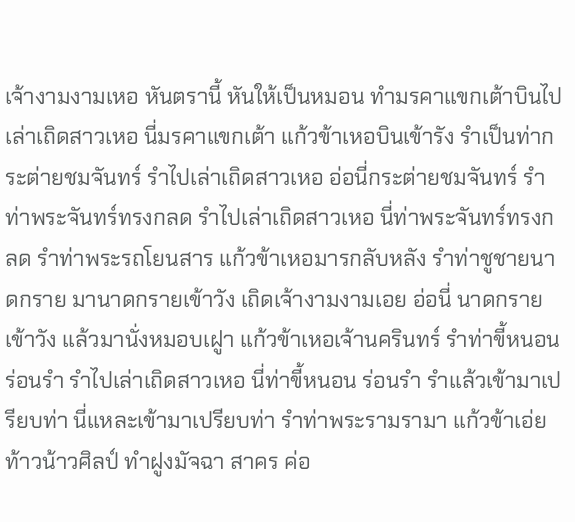เจ้างามงามเหอ หันตรานี้ หันให้เป็นหมอน ทํามรคาแขกเต้าบินไปเล่าเถิดสาวเหอ นี่มรคาแขกเต้า แก้วข้าเหอบินเข้ารัง รําเป็นท่ากระต่ายชมจันทร์ รําไปเล่าเถิดสาวเหอ อ่อนี่กระต่ายชมจันทร์ รําท่าพระจันทร์ทรงกลด รําไปเล่าเถิดสาวเหอ นี่ท่าพระจันทร์ทรงกลด รําท่าพระรถโยนสาร แก้วข้าเหอมารกลับหลัง รําท่าชูชายนาดกราย มานาดกรายเข้าวัง เถิดเจ้างามงามเอย อ่อนี่ นาดกรายเข้าวัง แล้วมานั่งหมอบเฝูา แก้วข้าเหอเจ้านครินทร์ รําท่าขี้หนอนร่อนรํา รําไปเล่าเถิดสาวเหอ นี่ท่าขี้หนอน ร่อนรํา รําแล้วเข้ามาเปรียบท่า นี่แหละเข้ามาเปรียบท่า รําท่าพระรามรามา แก้วข้าเอ่ยท้าวน้าวศิลป์ ทําฝูงมัจฉา สาคร ค่อ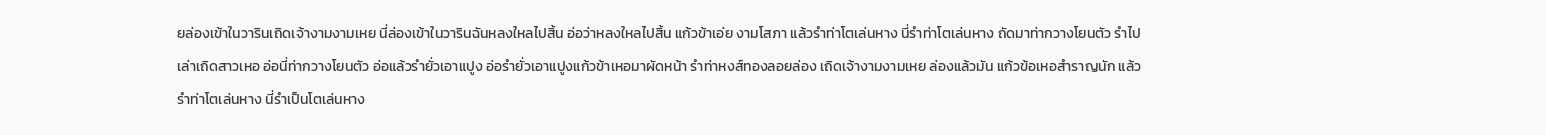ยล่องเข้าในวารินเถิดเจ้างามงามเหย นี่ล่องเข้าในวารินฉันหลงใหลไปสิ้น อ่อว่าหลงใหลไปสิ้น แก้วข้าเอ่ย งามโสภา แล้วรําท่าโตเล่นหาง นี่รําท่าโตเล่นหาง ถัดมาท่ากวางโยนตัว รําไปเล่าเถิดสาวเหอ อ่อนี่ท่ากวางโยนตัว อ่อแล้วรํายั่วเอาแปูง อ่อรํายั่วเอาแปูงแก้วข้าเหอมาผัดหน้า รําท่าหงส์ทองลอยล่อง เถิดเจ้างามงามเหย ล่องแล้วมัน แก้วข้อเหอสําราญนัก แล้วรําท่าโตเล่นหาง นี่รําเป็นโตเล่นหาง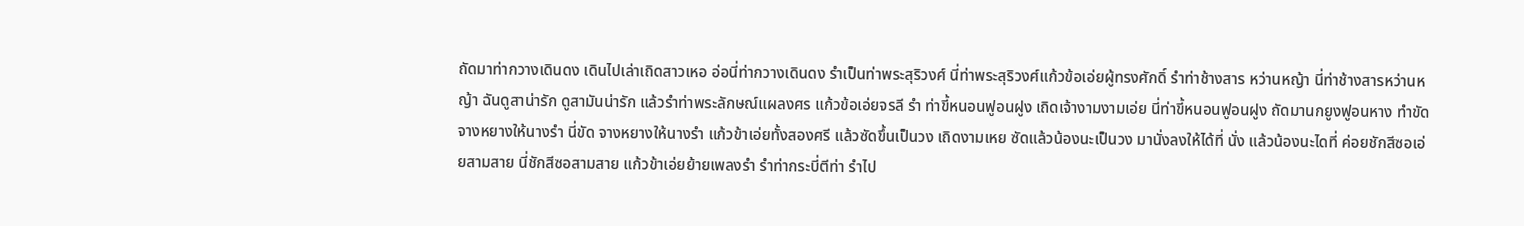ถัดมาท่ากวางเดินดง เดินไปเล่าเถิดสาวเหอ อ่อนี่ท่ากวางเดินดง รําเป็นท่าพระสุริวงศ์ นี่ท่าพระสุริวงศ์แก้วข้อเอ่ยผู้ทรงศักดิ์ รําท่าช้างสาร หว่านหญ้า นี่ท่าช้างสารหว่านหญ้า ฉันดูสาน่ารัก ดูสามันน่ารัก แล้วรําท่าพระลักษณ์แผลงศร แก้วข้อเอ่ยจรลี รํา ท่าขี้หนอนฟูอนฝูง เถิดเจ้างามงามเอ่ย นี่ท่าขี้หนอนฟูอนฝูง ถัดมานกยูงฟูอนหาง ทําขัดจางหยางให้นางรํา นี่ขัด จางหยางให้นางรํา แก้วข้าเอ่ยทั้งสองศรี แล้วซัดขึ้นเป็นวง เถิดงามเหย ซัดแล้วน้องนะเป็นวง มานั่งลงให้ได้ที่ นั่ง แล้วน้องนะไดที่ ค่อยชักสีซอเอ่ยสามสาย นี่ชักสีซอสามสาย แก้วข้าเอ่ยย้ายเพลงรํา รําท่ากระบี่ตีท่า รําไป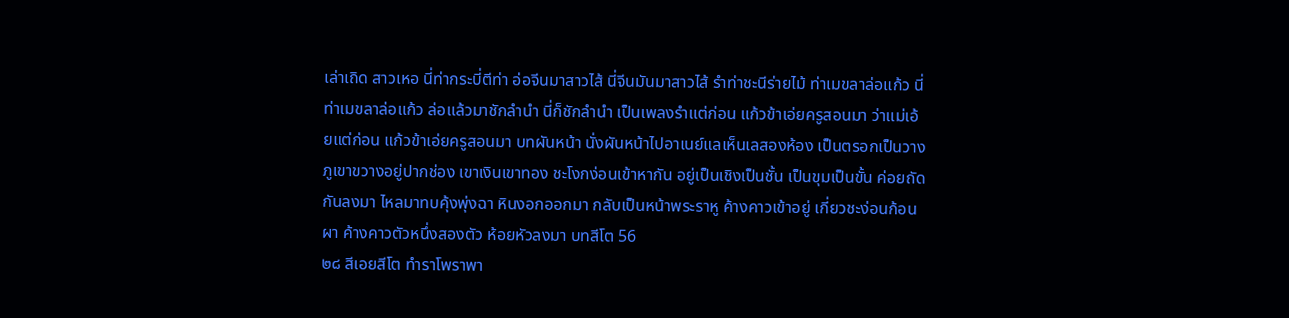เล่าเถิด สาวเหอ นี่ท่ากระบี่ตีท่า อ่อจีนมาสาวไส้ นี่จีนมันมาสาวไส้ รําท่าชะนีร่ายไม้ ท่าเมขลาล่อแก้ว นี่ท่าเมขลาล่อแก้ว ล่อแล้วมาชักลํานํา นี่ก็ชักลํานํา เป็นเพลงรําแต่ก่อน แก้วข้าเอ่ยครูสอนมา ว่าแม่เอ้ยแต่ก่อน แก้วข้าเอ่ยครูสอนมา บทผันหน้า นั่งผันหน้าไปอาเนย์แลเห็นเลสองห้อง เป็นตรอกเป็นวาง ภูเขาขวางอยู่ปากช่อง เขาเงินเขาทอง ชะโงกง่อนเข้าหากัน อยู่เป็นเชิงเป็นชั้น เป็นขุมเป็นขั้น ค่อยถัดกันลงมา ไหลมาทบคุ้งพุ่งฉา หินงอกออกมา กลับเป็นหน้าพระราหู ค้างคาวเข้าอยู่ เกี่ยวชะง่อนก้อนผา ค้างคาวตัวหนึ่งสองตัว ห้อยหัวลงมา บทสีโต 56
๒๘ สีเอยสีโต ทําราโพราพา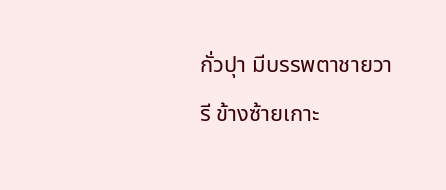กั่วปุา มีบรรพตาชายวารี ข้างซ้ายเกาะ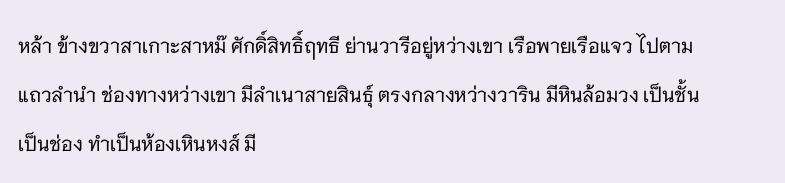หล้า ข้างขวาสาเกาะสาหม๊ ศักดิ์สิทธิ์ฤทธี ย่านวารีอยู่หว่างเขา เรือพายเรือแจว ไปตามแถวลํานํา ช่องทางหว่างเขา มีลําเนาสายสินธุ์ ตรงกลางหว่างวาริน มีหินล้อมวง เป็นชั้นเป็นช่อง ทําเป็นห้องเหินหงส์ มี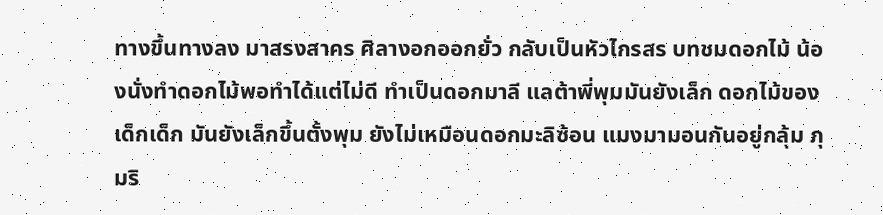ทางขึ้นทางลง มาสรงสาคร ศิลางอกออกยั่ว กลับเป็นหัวไกรสร บทชมดอกไม้ น้องนั่งทําดอกไม้พอทําได้แต่ไม่ดี ทําเป็นดอกมาลี แลต้าพี่พุมมันยังเล็ก ดอกไม้ของเด็กเด็ก มันยังเล็กขึ้นตั้งพุม ยังไม่เหมือนดอกมะลิซ้อน แมงมามอนกันอยู่กลุ้ม ภุมริ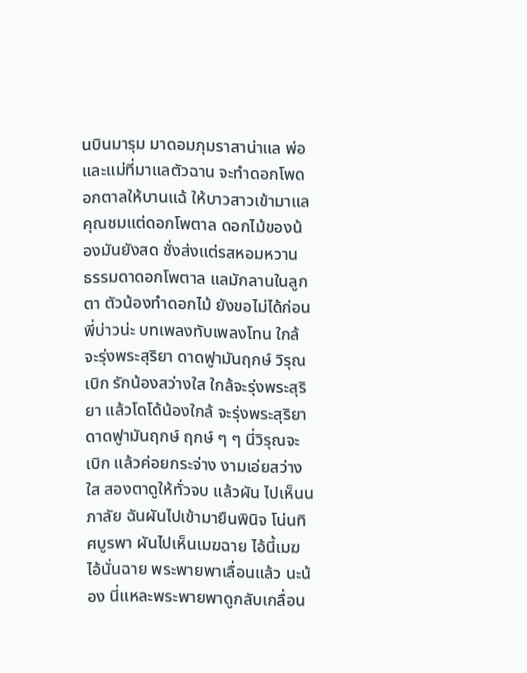นบินมารุม มาดอมภุมราสาน่าแล พ่อและแม่ที่มาแลตัวฉาน จะทําดอกโพดอกตาลให้บานแฉ้ ให้บาวสาวเข้ามาแล คุณชมแต่ดอกโพตาล ดอกไม้ของน้องมันยังสด ชั่งส่งแต่รสหอมหวาน ธรรมดาดอกโพตาล แลมักลานในลูกตา ตัวน้องทําดอกไม้ ยังขอไม่ได้ก่อนพี่บ่าวน่ะ บทเพลงทับเพลงโทน ใกล้จะรุ่งพระสุริยา ดาดฟูามันฤกษ์ วิรุณเบิก รักน้องสว่างใส ใกล้จะรุ่งพระสุริยา แล้วโดโด้น้องใกล้ จะรุ่งพระสุริยา ดาดฟูามันฤกษ์ ฤกษ์ ๆ ๆ นี่วิรุณจะเบิก แล้วค่อยกระจ่าง งามเอ่ยสว่างใส สองตาดูให้ทั่วจบ แล้วผัน ไปเห็นนภาลัย ฉันผันไปเข้ามายืนพินิจ โน่นทิศบูรพา ผันไปเห็นเมฆฉาย ไอ้นี้เมฆ ไอ้นั่นฉาย พระพายพาเลื่อนแล้ว นะน้อง นี่แหละพระพายพาดูกลับเกลื่อน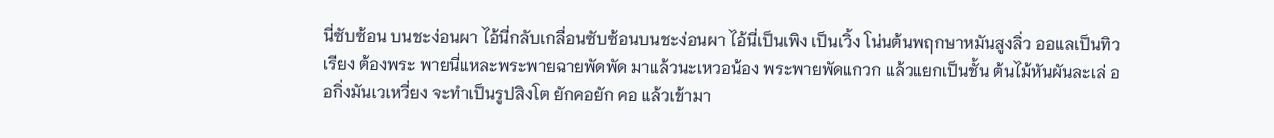นี่ซับซ้อน บนชะง่อนผา ไอ้นี่กลับเกลื่อนซับซ้อนบนชะง่อนผา ไอ้นี่เป็นเพิง เป็นเวิ้ง โน่นต้นพฤกษาหมันสูงลิ่ว ออแลเป็นทิวเรียง ต้องพระ พายนี่แหละพระพายฉายพัดพัด มาแล้วนะเหวอน้อง พระพายพัดแกวก แล้วแยกเป็นชั้น ต้นไม้หันผันละเล่ ออกิ่งมันเวเหวี่ยง จะทําเป็นรูปสิงโต ยักคอยัก คอ แล้วเข้ามา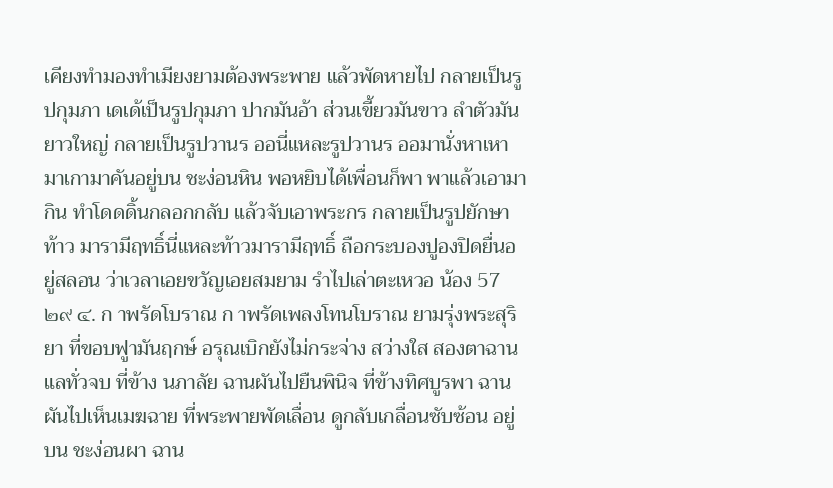เคียงทํามองทําเมียงยามต้องพระพาย แล้วพัดหายไป กลายเป็นรูปกุมภา เดเด้เป็นรูปกุมภา ปากมันอ้า ส่วนเขี้ยวมันขาว ลําตัวมันยาวใหญ่ กลายเป็นรูปวานร ออนี่แหละรูปวานร ออมานั่งหาเหา มาเกามาคันอยู่บน ชะง่อนหิน พอหยิบได้เพื่อนก็พา พาแล้วเอามากิน ทําโดดดิ้นกลอกกลับ แล้วจับเอาพระกร กลายเป็นรูปยักษา ท้าว มารามีฤทธิ์นี่แหละท้าวมารามีฤทธิ์ ถือกระบองปูองปิดยื่นอยู่สลอน ว่าเวลาเอยขวัญเอยสมยาม รําไปเล่าตะเหวอ น้อง 57
๒๙ ๔. ก าพรัดโบราณ ก าพรัดเพลงโทนโบราณ ยามรุ่งพระสุริยา ที่ขอบฟูามันฤกษ์ อรุณเบิกยังไม่กระจ่าง สว่างใส สองตาฉานแลทั่วจบ ที่ข้าง นภาลัย ฉานผันไปยืนพินิจ ที่ข้างทิศบูรพา ฉานผันไปเห็นเมฆฉาย ที่พระพายพัดเลื่อน ดูกลับเกลื่อนซับซ้อน อยู่บน ชะง่อนผา ฉาน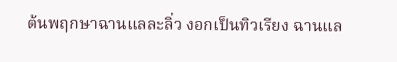ต้นพฤกษาฉานแลละลิ่ว งอกเป็นทิวเรียง ฉานแล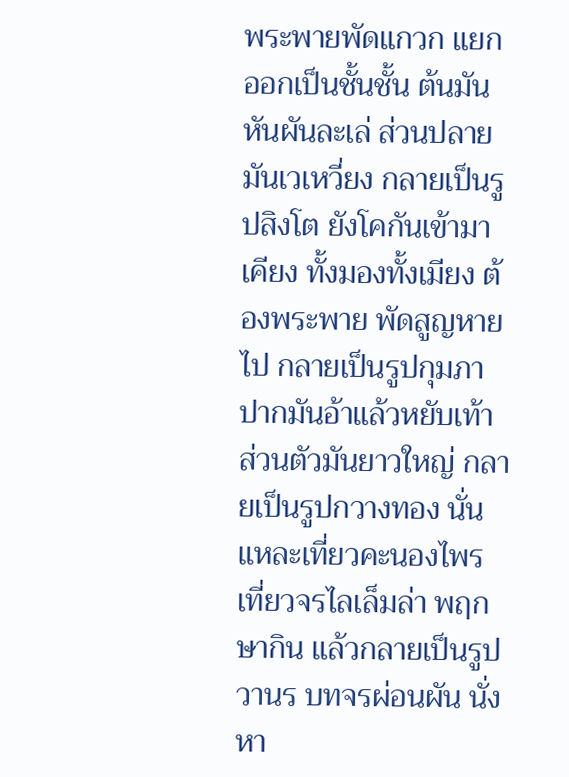พระพายพัดแกวก แยกออกเป็นชั้นชั้น ต้นมันหันผันละเล่ ส่วนปลายมันเวเหวี่ยง กลายเป็นรูปสิงโต ยังโคกันเข้ามาเคียง ทั้งมองทั้งเมียง ต้องพระพาย พัดสูญหายไป กลายเป็นรูปกุมภา ปากมันอ้าแล้วหยับเท้า ส่วนตัวมันยาวใหญ่ กลายเป็นรูปกวางทอง นั่นแหละเที่ยวคะนองไพร เที่ยวจรไลเล็มล่า พฤกษากิน แล้วกลายเป็นรูปวานร บทจรผ่อนผัน นั่งหา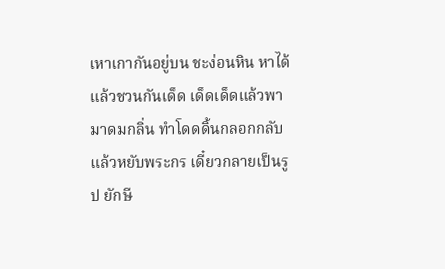เหาเกากันอยู่บน ชะง่อนหิน หาได้แล้วชวนกันเด็ด เด็ดเด็ดแล้วพามาดมกลิ่น ทําโดดดิ้นกลอกกลับแล้วหยับพระกร เดี๋ยวกลายเป็นรูป ยักษี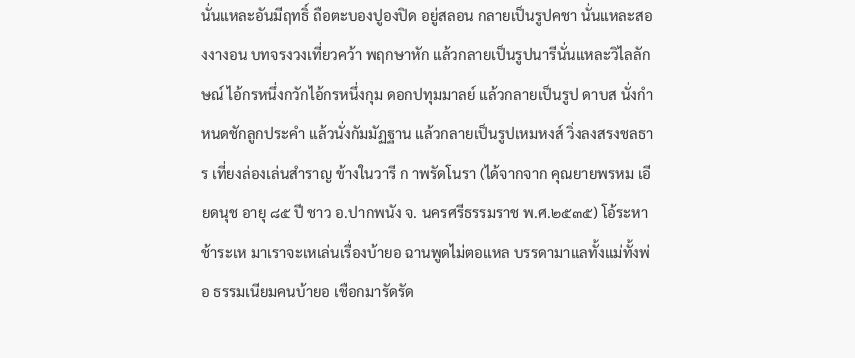นั่นแหละอันมีฤทธิ์ ถือตะบองปูองปิด อยู่สลอน กลายเป็นรูปคชา นั่นแหละสองงางอน บทจรงวงเที่ยวคว้า พฤกษาหัก แล้วกลายเป็นรูปนารีนั่นแหละวิไลลักษณ์ ไอ้กรหนึ่งกวักไอ้กรหนึ่งกุม ดอกปทุมมาลย์ แล้วกลายเป็นรูป ดาบส นั่งกําหนดชักลูกประคํา แล้วนั่งกัมมัฏฐาน แล้วกลายเป็นรูปเหมหงส์ วิ่งลงสรงชลธาร เที่ยงล่องเล่นสําราญ ข้างในวารี ก าพรัดโนรา (ได้จากจาก คุณยายพรหม เอียดนุช อายุ ๘๕ ปี ชาว อ.ปากพนัง จ. นครศรีธรรมราช พ.ศ.๒๕๓๕) โอ้ระหาช้าระเห มาเราจะเหเล่นเรื่องบ้ายอ ฉานพูดไม่ตอแหล บรรดามาแลทั้งแม่ทั้งพ่อ ธรรมเนียมคนบ้ายอ เชือกมารัดรัด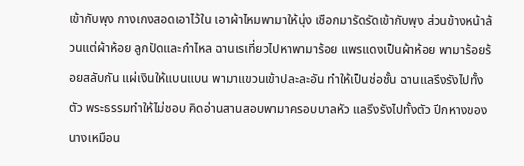เข้ากับพุง กางเกงสอดเอาไว้ใน เอาผ้าไหมพามาให้นุ่ง เชือกมารัดรัดเข้ากับพุง ส่วนข้างหน้าล้วนแต่ผ้าห้อย ลูกปัดและกําไหล ฉานเรเที่ยวไปหาพามาร้อย แพรแดงเป็นผ้าห้อย พามาร้อยร้อยสลับกัน แผ่เงินให้แบนแบน พามาแขวนเข้าปละละอัน ทําให้เป็นช่อชั้น ฉานแลรึงรังไปทั้งตัว พระธรรมทําให้ไม่ชอบ คิดอ่านสานสอบพามาครอบบาลหัว แลรึงรังไปทั้งตัว ปีกหางของนางเหมือน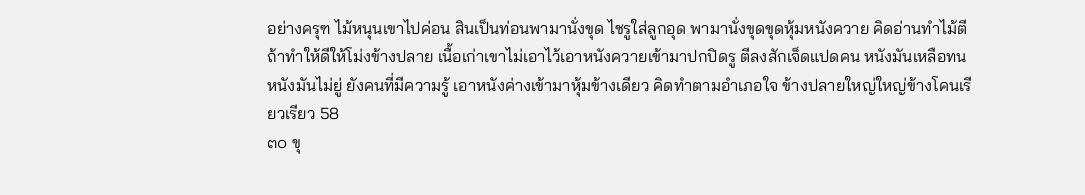อย่างครุฑ ไม้หนุนเขาไปค่อน สินเป็นท่อนพามานั่งขุด ไชรูใส่ลูกอุด พามานั่งขุดขุดหุ้มหนังควาย คิดอ่านทําไม้ตี ถ้าทําให้ดีให้โม่งข้างปลาย เนื้อเก่าเขาไม่เอาไว้เอาหนังควายเข้ามาปกปิดรู ตีลงสักเจ็ดแปดคน หนังมันเหลือทนหนังมันไม่ยู่ ยังคนที่มีความรู้ เอาหนังค่างเข้ามาหุ้มข้างเดียว คิดทําตามอําเภอใจ ข้างปลายใหญ่ใหญ่ข้างโคนเรียวเรียว 58
๓๐ ขุ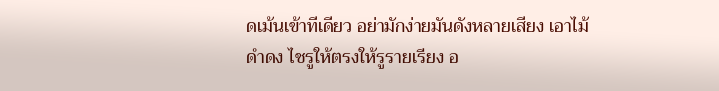ดเม้นเข้าทีเดียว อย่ามักง่ายมันดังหลายเสียง เอาไม้ดําดง ไชรูให้ตรงให้รูรายเรียง อ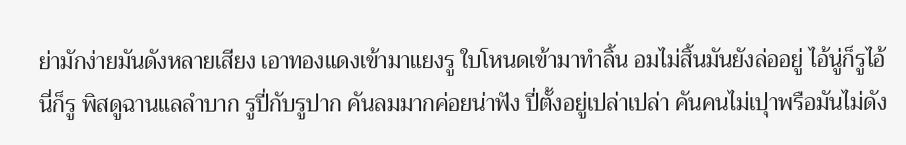ย่ามักง่ายมันดังหลายเสียง เอาทองแดงเข้ามาแยงรู ใบโหนดเข้ามาทําลิ้น อมไม่สิ้นมันยังล่ออยู่ ไอ้นู่ก็รูไอ้นี่ก็รู พิสดูฉานแลลําบาก รูปี่กับรูปาก คันลมมากค่อยน่าฟัง ปี่ตั้งอยู่เปล่าเปล่า คันคนไม่เปุาพรือมันไม่ดัง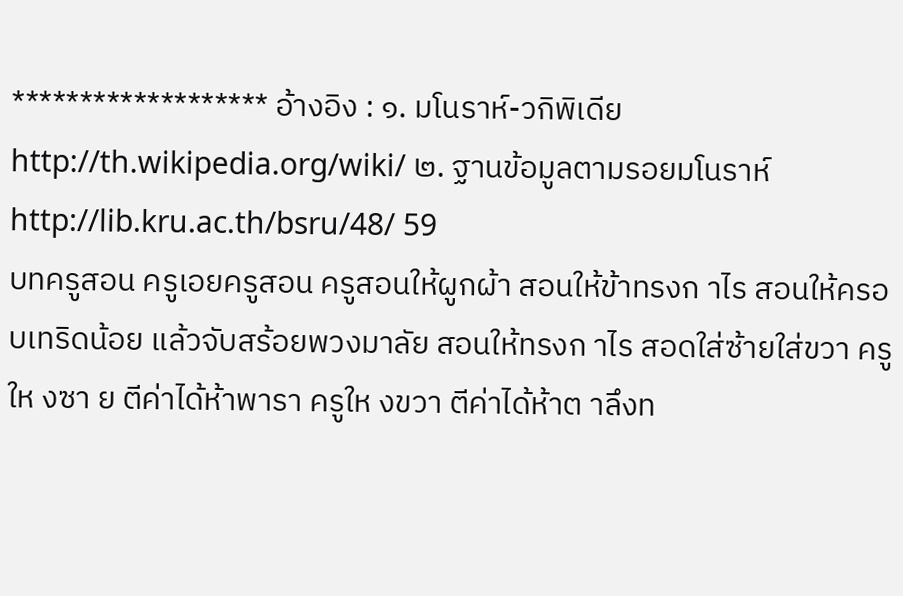******************* อ้างอิง : ๑. มโนราห์-วกิพิเดีย http://th.wikipedia.org/wiki/ ๒. ฐานข้อมูลตามรอยมโนราห์ http://lib.kru.ac.th/bsru/48/ 59
บทครูสอน ครูเอยครูสอน ครูสอนให้ผูกผ้า สอนให้ข้าทรงก าไร สอนให้ครอบเทริดน้อย แล้วจับสร้อยพวงมาลัย สอนให้ทรงก าไร สอดใส่ซ้ายใส่ขวา ครูให งซา ย ตีค่าได้ห้าพารา ครูให งขวา ตีค่าได้ห้าต าลึงท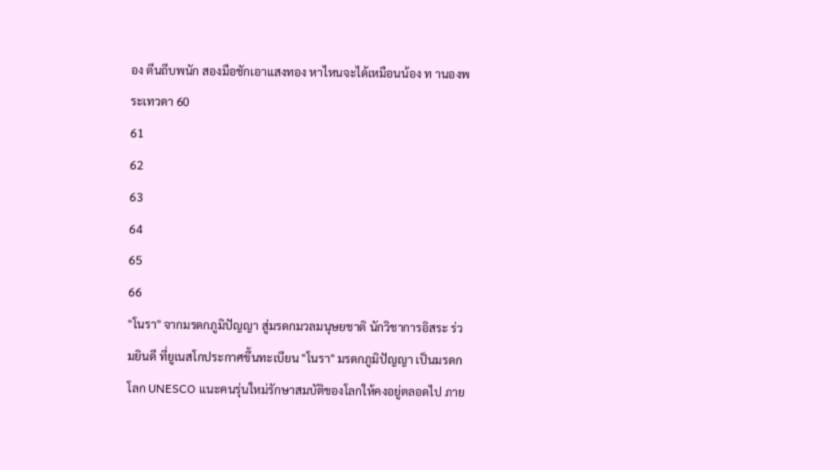อง ตีนถีบพนัก สองมือชักเอาแสงทอง หาไหนจะได้เหมือนน้อง ท านองพระเทวดา 60
61
62
63
64
65
66
"โนรา" จากมรดกภูมิปัญญา สู่มรดกมวลมนุษยชาติ นักวิชาการอิสระ ร่วมยินดี ที่ยูเนสโกประกาศขึ้นทะเบียน "โนรา" มรดกภูมิปัญญา เป็นมรดกโลก UNESCO แนะคนรุ่นใหม่รักษาสมบัติของโลกให้คงอยู่ตลอดไป ภาย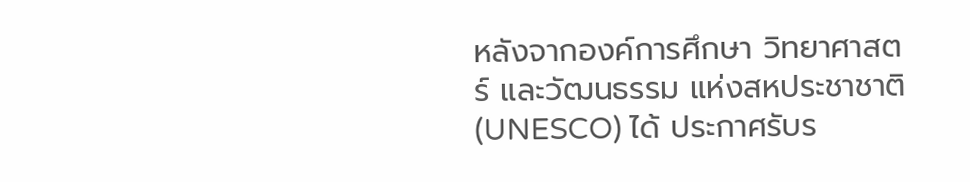หลังจากองค์การศึกษา วิทยาศาสตร์ และวัฒนธรรม แห่งสหประชาชาติ (UNESCO) ได้ ประกาศรับร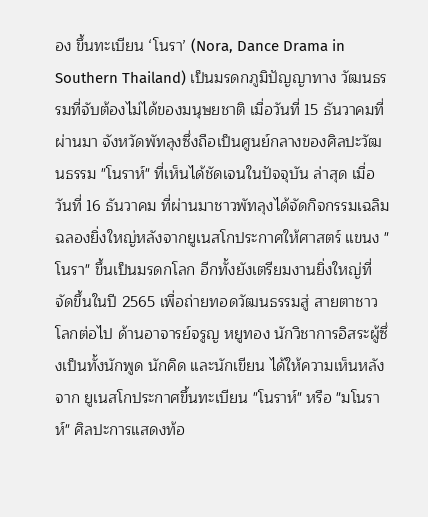อง ขึ้นทะเบียน ‘โนรา’ (Nora, Dance Drama in Southern Thailand) เป็นมรดกภูมิปัญญาทาง วัฒนธรรมที่จับต้องไม่ได้ของมนุษยชาติ เมื่อวันที่ 15 ธันวาคมที่ผ่านมา จังหวัดพัทลุงซึ่งถือเป็นศูนย์กลางของศิลปะวัฒนธรรม "โนราห์" ที่เห็นได้ชัดเจนในปัจจุบัน ล่าสุด เมื่อ วันที่ 16 ธันวาคม ที่ผ่านมาชาวพัทลุงได้จัดกิจกรรมเฉลิมฉลองยิ่งใหญ่หลังจากยูเนสโกประกาศให้ศาสตร์ แขนง "โนรา" ขึ้นเป็นมรดกโลก อีกทั้งยังเตรียมงานยิ่งใหญ่ที่จัดขึ้นในปี 2565 เพื่อถ่ายทอดวัฒนธรรมสู่ สายตาชาวโลกต่อไป ด้านอาจารย์จรูญ หยูทอง นักวิชาการอิสระผู้ซึ่งเป็นทั้งนักพูด นักคิด และนักเขียน ได้ให้ความเห็นหลังจาก ยูเนสโกประกาศขึ้นทะเบียน "โนราห์" หรือ "มโนราห์" ศิลปะการแสดงท้อ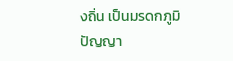งถิ่น เป็นมรดกภูมิปัญญา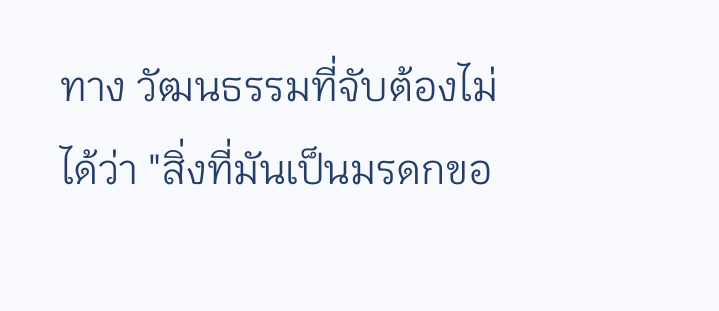ทาง วัฒนธรรมที่จับต้องไม่ได้ว่า "สิ่งที่มันเป็นมรดกขอ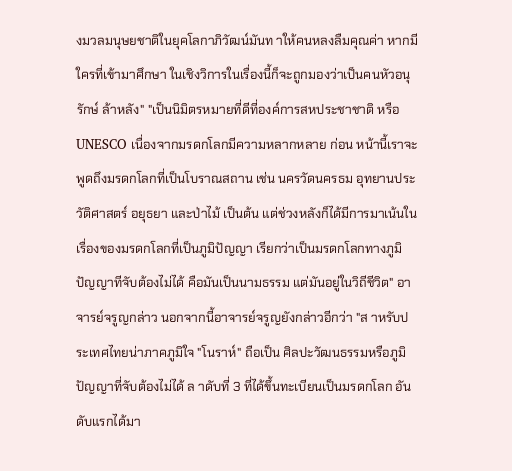งมวลมนุษยชาติในยุคโลกาภิวัฒน์มันท าให้คนหลงลืมคุณค่า หากมีใครที่เข้ามาศึกษา ในเชิงวิการในเรื่องนี้ก็จะถูกมองว่าเป็นคนหัวอนุรักษ์ ล้าหลัง" "เป็นนิมิตรหมายที่ดีที่องค์การสหประชาชาติ หรือ UNESCO เนื่องจากมรดกโลกมีความหลากหลาย ก่อน หน้านี้เราจะพูดถึงมรดกโลกที่เป็นโบราณสถาน เช่น นครวัดนครธม อุทยานประวัติศาสตร์ อยุธยา และป่าไม้ เป็นต้น แต่ช่วงหลังก็ได้มีการมาเน้นในเรื่องของมรดกโลกที่เป็นภูมิปัญญา เรียกว่าเป็นมรดกโลกทางภูมิ ปัญญาทีจับต้องไม่ได้ คือมันเป็นนามธรรม แต่มันอยู่ในวิถีชีวิต" อาจารย์จรูญกล่าว นอกจากนี้อาจารย์จรูญยังกล่าวอีกว่า "ส าหรับประเทศไทยน่าภาคภูมิใจ "โนราห์" ถือเป็น ศิลปะวัฒนธรรมหรือภูมิปัญญาที่จับต้องไม่ได้ ล าดับที่ 3 ที่ได้ขึ้นทะเบียนเป็นมรดกโลก อันดับแรกได้มา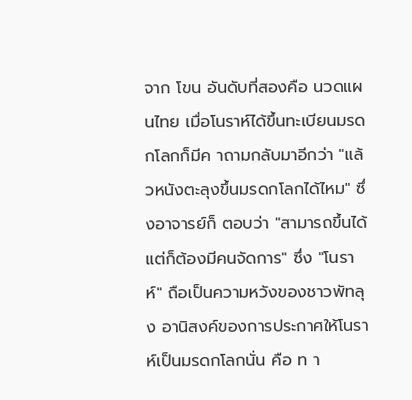จาก โขน อันดับที่สองคือ นวดแผนไทย เมื่อโนราห์ได้ขึ้นทะเบียนมรดกโลกก็มีค าถามกลับมาอีกว่า "แล้วหนังตะลุงขึ้นมรดกโลกได้ไหม" ซึ่งอาจารย์ก็ ตอบว่า "สามารถขึ้นได้แต่ก็ต้องมีคนจัดการ" ซึ่ง "โนราห์" ถือเป็นความหวังของชาวพัทลุง อานิสงค์ของการประกาศให้โนราห์เป็นมรดกโลกนั่น คือ ท า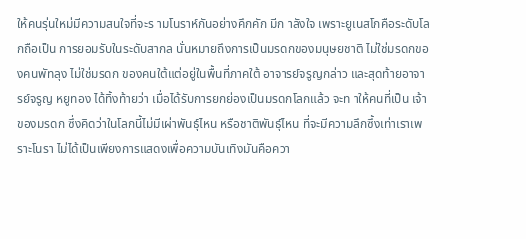ให้คนรุ่นใหม่มีความสนใจที่จะร ามโนราห์กันอย่างคึกคัก มีก าลังใจ เพราะยูเนสโกคือระดับโลกถือเป็น การยอมรับในระดับสากล นั่นหมายถึงการเป็นมรดกของมนุษยชาติ ไม่ใช่มรดกของคนพัทลุง ไม่ใช่มรดก ของคนใต้แต่อยู่ในพื้นที่ภาคใต้ อาจารย์จรูญกล่าว และสุดท้ายอาจารย์จรูญ หยูทอง ได้ทิ้งท้ายว่า เมื่อได้รับการยกย่องเป็นมรดกโลกแล้ว จะท าให้คนที่เป็น เจ้าของมรดก ซึ่งคิดว่าในโลกนี้ไม่มีเผ่าพันธุ์ไหน หรือชาติพันธุ์ไหน ที่จะมีความลึกซึ้งเท่าเราเพราะโนรา ไม่ได้เป็นเพียงการแสดงเพื่อความบันเทิงมันคือควา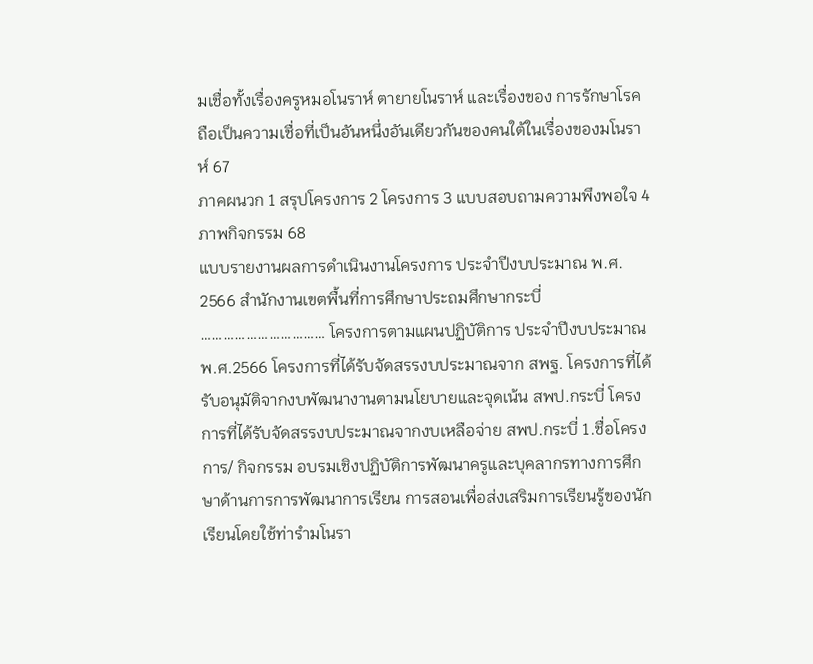มเชื่อทั้งเรื่องครูหมอโนราห์ ตายายโนราห์ และเรื่องของ การรักษาโรค ถือเป็นความเชื่อที่เป็นอันหนึ่งอันเดียวกันของคนใต้ในเรื่องของมโนราห์ 67
ภาคผนวก 1 สรุปโครงการ 2 โครงการ 3 แบบสอบถามความพึงพอใจ 4 ภาพกิจกรรม 68
แบบรายงานผลการดำเนินงานโครงการ ประจำปีงบประมาณ พ.ศ. 2566 สำนักงานเขตพื้นที่การศึกษาประถมศึกษากระบี่ …………………………… โครงการตามแผนปฏิบัติการ ประจำปีงบประมาณ พ.ศ.2566 โครงการที่ได้รับจัดสรรงบประมาณจาก สพฐ. โครงการที่ได้รับอนุมัติจากงบพัฒนางานตามนโยบายและจุดเน้น สพป.กระบี่ โครงการที่ได้รับจัดสรรงบประมาณจากงบเหลือจ่าย สพป.กระบี่ 1.ชื่อโครงการ/ กิจกรรม อบรมเชิงปฏิบัติการพัฒนาครูและบุคลากรทางการศึกษาด้านการการพัฒนาการเรียน การสอนเพื่อส่งเสริมการเรียนรู้ของนักเรียนโดยใช้ท่ารำมโนรา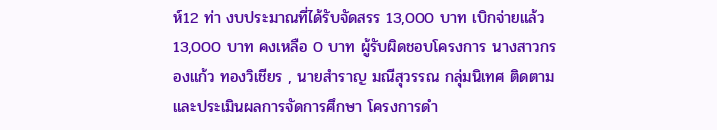ห์12 ท่า งบประมาณที่ได้รับจัดสรร 13,000 บาท เบิกจ่ายแล้ว 13,000 บาท คงเหลือ 0 บาท ผู้รับผิดชอบโครงการ นางสาวกรองแก้ว ทองวิเชียร , นายสำราญ มณีสุวรรณ กลุ่มนิเทศ ติดตามและประเมินผลการจัดการศึกษา โครงการดำ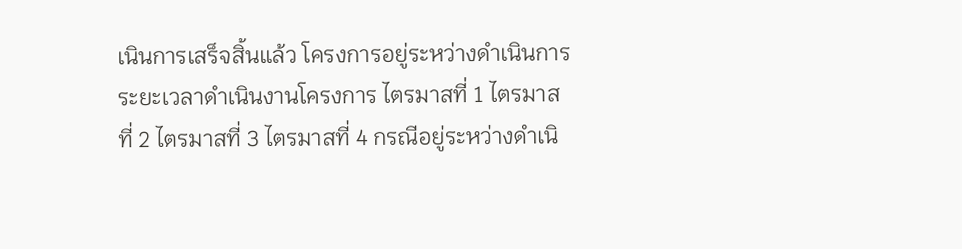เนินการเสร็จสิ้นแล้ว โครงการอยู่ระหว่างดำเนินการ ระยะเวลาดำเนินงานโครงการ ไตรมาสที่ 1 ไตรมาสที่ 2 ไตรมาสที่ 3 ไตรมาสที่ 4 กรณีอยู่ระหว่างดำเนิ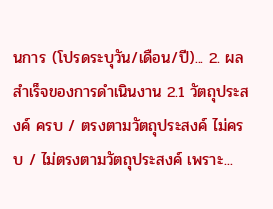นการ (โปรดระบุวัน/เดือน/ปี)... 2. ผลสำเร็จของการดำเนินงาน 2.1 วัตถุประสงค์ ครบ / ตรงตามวัตถุประสงค์ ไม่ครบ / ไม่ตรงตามวัตถุประสงค์ เพราะ...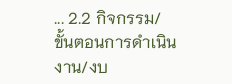... 2.2 กิจกรรม/ขั้นตอนการดำเนินงาน/งบ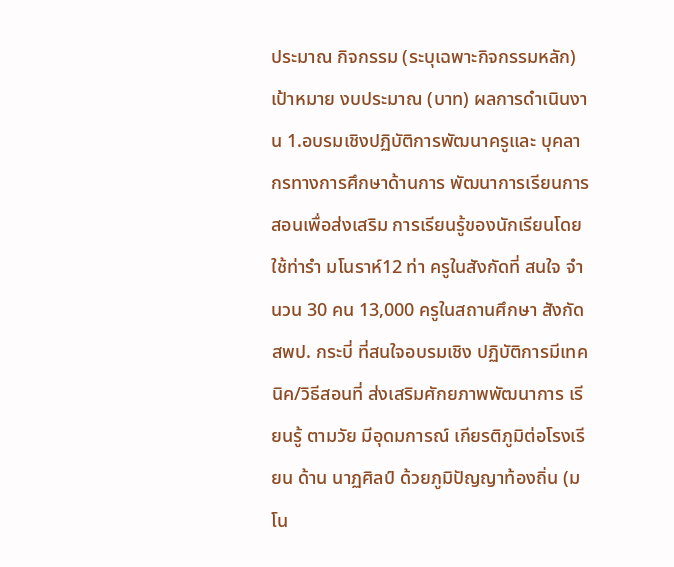ประมาณ กิจกรรม (ระบุเฉพาะกิจกรรมหลัก) เป้าหมาย งบประมาณ (บาท) ผลการดำเนินงาน 1.อบรมเชิงปฏิบัติการพัฒนาครูและ บุคลากรทางการศึกษาด้านการ พัฒนาการเรียนการสอนเพื่อส่งเสริม การเรียนรู้ของนักเรียนโดยใช้ท่ารำ มโนราห์12 ท่า ครูในสังกัดที่ สนใจ จำนวน 30 คน 13,000 ครูในสถานศึกษา สังกัด สพป. กระบี่ ที่สนใจอบรมเชิง ปฏิบัติการมีเทคนิค/วิธีสอนที่ ส่งเสริมศักยภาพพัฒนาการ เรียนรู้ ตามวัย มีอุดมการณ์ เกียรติภูมิต่อโรงเรียน ด้าน นาฏศิลป์ ด้วยภูมิปัญญาท้องถิ่น (มโน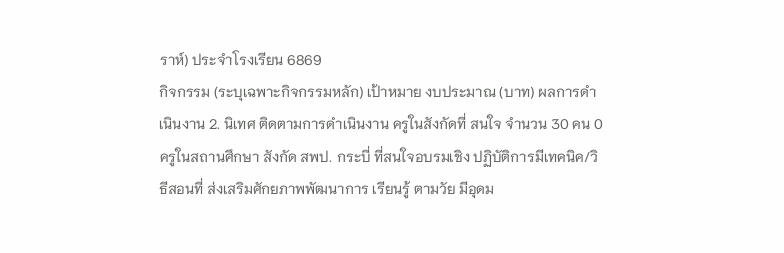ราห์) ประจำโรงเรียน 6869
กิจกรรม (ระบุเฉพาะกิจกรรมหลัก) เป้าหมาย งบประมาณ (บาท) ผลการดำเนินงาน 2. นิเทศ ติดตามการดำเนินงาน ครูในสังกัดที่ สนใจ จำนวน 30 คน 0 ครูในสถานศึกษา สังกัด สพป. กระบี่ ที่สนใจอบรมเชิง ปฏิบัติการมีเทคนิค/วิธีสอนที่ ส่งเสริมศักยภาพพัฒนาการ เรียนรู้ ตามวัย มีอุดม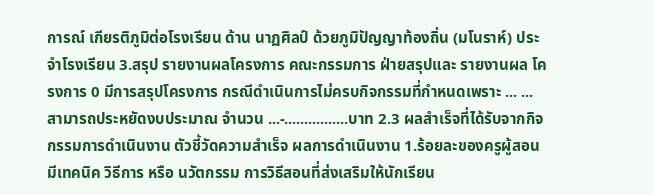การณ์ เกียรติภูมิต่อโรงเรียน ด้าน นาฏศิลป์ ด้วยภูมิปัญญาท้องถิ่น (มโนราห์) ประจำโรงเรียน 3.สรุป รายงานผลโครงการ คณะกรรมการ ฝ่ายสรุปและ รายงานผล โครงการ 0 มีการสรุปโครงการ กรณีดำเนินการไม่ครบกิจกรรมที่กำหนดเพราะ ... ... สามารถประหยัดงบประมาณ จำนวน ...-................บาท 2.3 ผลสำเร็จที่ได้รับจากกิจกรรมการดำเนินงาน ตัวชี้วัดความสำเร็จ ผลการดำเนินงาน 1.ร้อยละของครูผู้สอน มีเทคนิค วิธีการ หรือ นวัตกรรม การวิธีสอนที่ส่งเสริมให้นักเรียน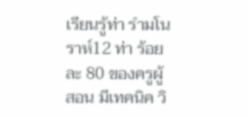เรียนรู้ท่า รำมโนราห์12 ท่า ร้อยละ 80 ของครูผู้สอน มีเทคนิค วิ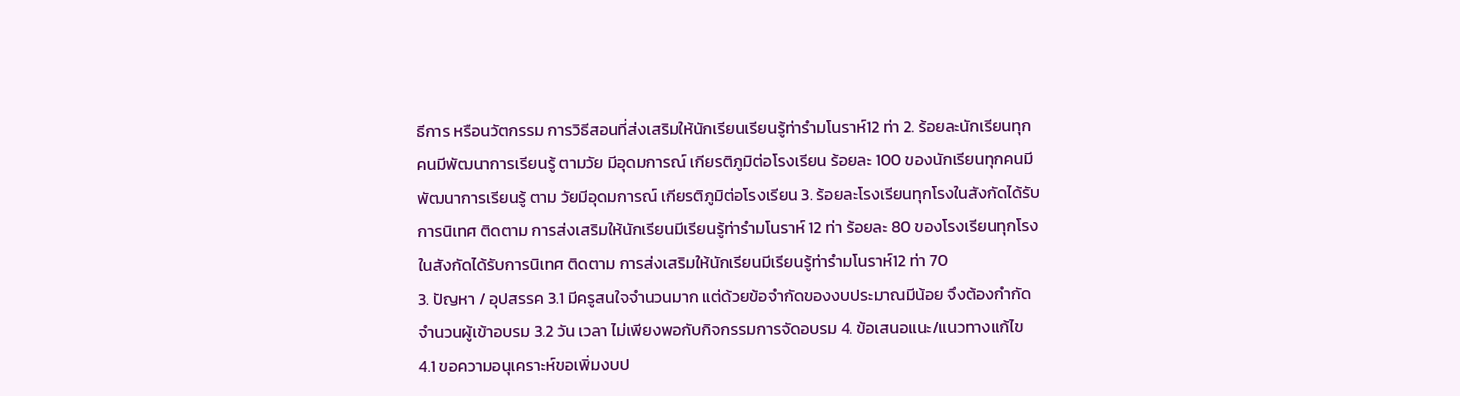ธีการ หรือนวัตกรรม การวิธีสอนที่ส่งเสริมให้นักเรียนเรียนรู้ท่ารำมโนราห์12 ท่า 2. ร้อยละนักเรียนทุกคนมีพัฒนาการเรียนรู้ ตามวัย มีอุดมการณ์ เกียรติภูมิต่อโรงเรียน ร้อยละ 100 ของนักเรียนทุกคนมีพัฒนาการเรียนรู้ ตาม วัยมีอุดมการณ์ เกียรติภูมิต่อโรงเรียน 3. ร้อยละโรงเรียนทุกโรงในสังกัดได้รับการนิเทศ ติดตาม การส่งเสริมให้นักเรียนมีเรียนรู้ท่ารำมโนราห์ 12 ท่า ร้อยละ 80 ของโรงเรียนทุกโรงในสังกัดได้รับการนิเทศ ติดตาม การส่งเสริมให้นักเรียนมีเรียนรู้ท่ารำมโนราห์12 ท่า 70
3. ปัญหา / อุปสรรค 3.1 มีครูสนใจจำนวนมาก แต่ด้วยข้อจำกัดของงบประมาณมีน้อย จึงต้องกำกัดจำนวนผู้เข้าอบรม 3.2 วัน เวลา ไม่เพียงพอกับกิจกรรมการจัดอบรม 4. ข้อเสนอแนะ/แนวทางแก้ไข 4.1 ขอความอนุเคราะห์ขอเพิ่มงบป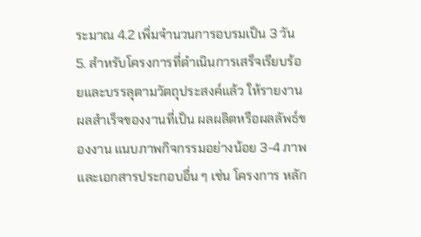ระมาณ 4.2 เพิ่มจำนวนการอบรมเป็น 3 วัน 5. สำหรับโครงการที่ดำเนินการเสร็จเรียบร้อยและบรรลุตามวัตถุประสงค์แล้ว ให้รายงานผลสำเร็จของงานที่เป็น ผลผลิตหรือผลลัพธ์ของงาน แนบภาพกิจกรรมอย่างน้อย 3-4 ภาพ และเอกสารประกอบอื่น ๆ เช่น โครงการ หลัก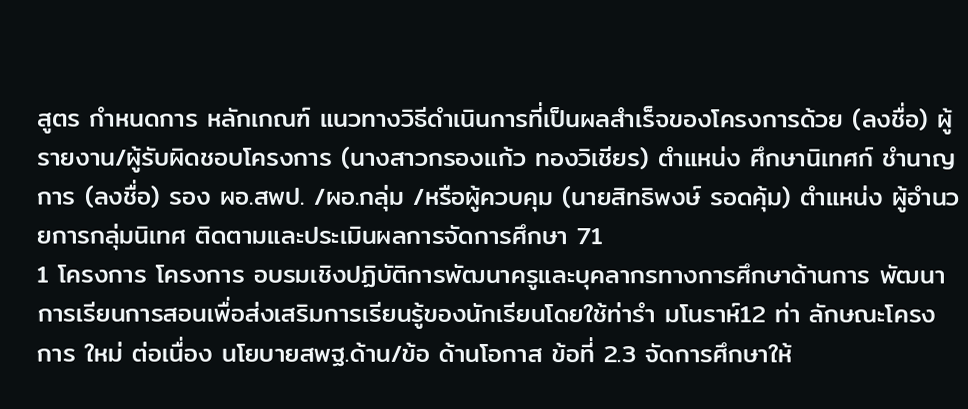สูตร กำหนดการ หลักเกณฑ์ แนวทางวิธีดำเนินการที่เป็นผลสำเร็จของโครงการด้วย (ลงชื่อ) ผู้รายงาน/ผู้รับผิดชอบโครงการ (นางสาวกรองแก้ว ทองวิเชียร) ตำแหน่ง ศึกษานิเทศก์ ชำนาญการ (ลงชื่อ) รอง ผอ.สพป. /ผอ.กลุ่ม /หรือผู้ควบคุม (นายสิทธิพงษ์ รอดคุ้ม) ตำแหน่ง ผู้อำนวยการกลุ่มนิเทศ ติดตามและประเมินผลการจัดการศึกษา 71
1 โครงการ โครงการ อบรมเชิงปฏิบัติการพัฒนาครูและบุคลากรทางการศึกษาด้านการ พัฒนาการเรียนการสอนเพื่อส่งเสริมการเรียนรู้ของนักเรียนโดยใช้ท่ารำ มโนราห์12 ท่า ลักษณะโครงการ ใหม่ ต่อเนื่อง นโยบายสพฐ.ด้าน/ข้อ ด้านโอกาส ข้อที่ 2.3 จัดการศึกษาให้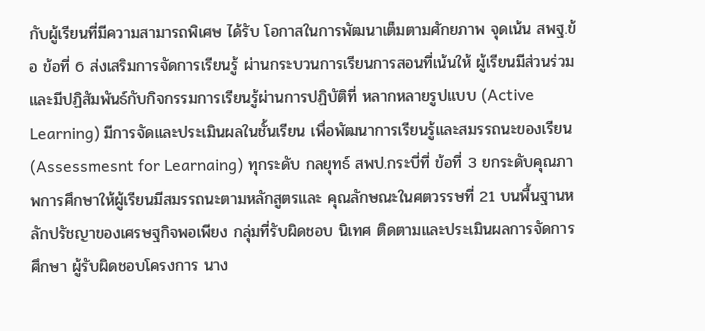กับผู้เรียนที่มีความสามารถพิเศษ ได้รับ โอกาสในการพัฒนาเต็มตามศักยภาพ จุดเน้น สพฐ.ข้อ ข้อที่ 6 ส่งเสริมการจัดการเรียนรู้ ผ่านกระบวนการเรียนการสอนที่เน้นให้ ผู้เรียนมีส่วนร่วมและมีปฏิสัมพันธ์กับกิจกรรมการเรียนรู้ผ่านการปฏิบัติที่ หลากหลายรูปแบบ (Active Learning) มีการจัดและประเมินผลในชั้นเรียน เพื่อพัฒนาการเรียนรู้และสมรรถนะของเรียน (Assessmesnt for Learnaing) ทุกระดับ กลยุทธ์ สพป.กระบี่ที่ ข้อที่ 3 ยกระดับคุณภาพการศึกษาให้ผู้เรียนมีสมรรถนะตามหลักสูตรและ คุณลักษณะในศตวรรษที่ 21 บนพื้นฐานหลักปรัชญาของเศรษฐกิจพอเพียง กลุ่มที่รับผิดชอบ นิเทศ ติดตามและประเมินผลการจัดการศึกษา ผู้รับผิดชอบโครงการ นาง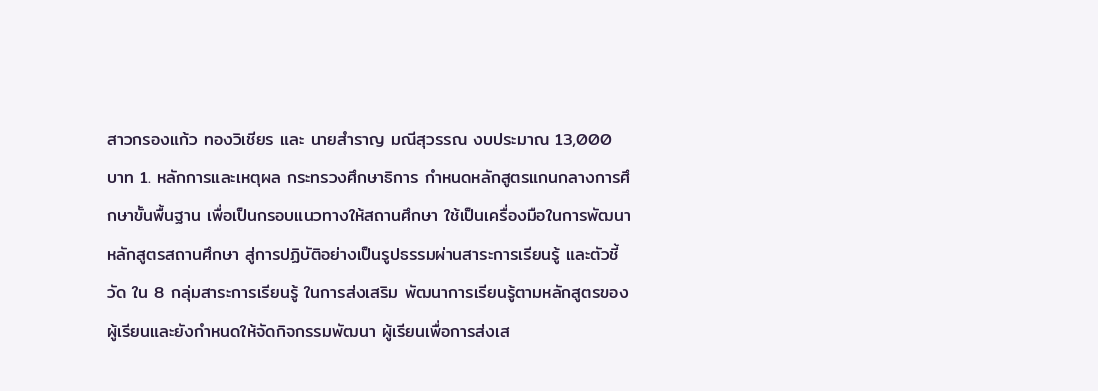สาวกรองแก้ว ทองวิเชียร และ นายสำราญ มณีสุวรรณ งบประมาณ 13,000 บาท 1. หลักการและเหตุผล กระทรวงศึกษาธิการ กำหนดหลักสูตรแกนกลางการศึกษาขั้นพื้นฐาน เพื่อเป็นกรอบแนวทางให้สถานศึกษา ใช้เป็นเครื่องมือในการพัฒนาหลักสูตรสถานศึกษา สู่การปฏิบัติอย่างเป็นรูปธรรมผ่านสาระการเรียนรู้ และตัวชี้วัด ใน 8 กลุ่มสาระการเรียนรู้ ในการส่งเสริม พัฒนาการเรียนรู้ตามหลักสูตรของผู้เรียนและยังกำหนดให้จัดกิจกรรมพัฒนา ผู้เรียนเพื่อการส่งเส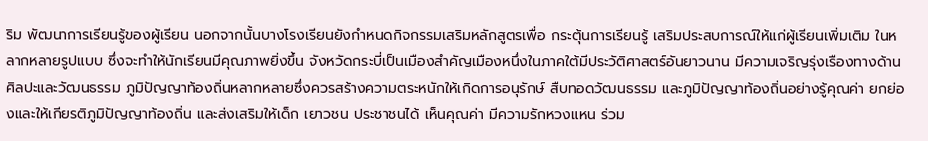ริม พัฒนาการเรียนรู้ของผู้เรียน นอกจากนั้นบางโรงเรียนยังกำหนดกิจกรรมเสริมหลักสูตรเพื่อ กระตุ้นการเรียนรู้ เสริมประสบการณ์ให้แก่ผู้เรียนเพิ่มเติม ในหลากหลายรูปแบบ ซึ่งจะทำให้นักเรียนมีคุณภาพยิ่งขึ้น จังหวัดกระบี่เป็นเมืองสำคัญเมืองหนึ่งในภาคใต้มีประวัติศาสตร์อันยาวนาน มีความเจริญรุ่งเรืองทางด้าน ศิลปะและวัฒนธรรม ภูมิปัญญาท้องถิ่นหลากหลายซึ่งควรสร้างความตระหนักให้เกิดการอนุรักษ์ สืบทอดวัฒนธรรม และภูมิปัญญาท้องถิ่นอย่างรู้คุณค่า ยกย่องและให้เกียรติภูมิปัญญาท้องถิ่น และส่งเสริมให้เด็ก เยาวชน ประชาชนได้ เห็นคุณค่า มีความรักหวงแหน ร่วม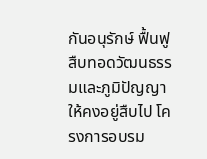กันอนุรักษ์ ฟื้นฟู สืบทอดวัฒนธรรมและภูมิปัญญาให้คงอยู่สืบไป โครงการอบรม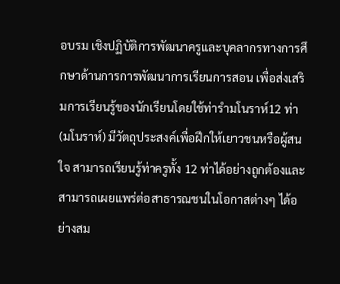อบรม เชิงปฏิบัติการพัฒนาครูและบุคลากรทางการศึกษาด้านการการพัฒนาการเรียนการสอน เพื่อส่งเสริมการเรียนรู้ของนักเรียนโดยใช้ท่ารำมโนราห์12 ท่า (มโนราห์) มีวัตถุประสงค์เพื่อฝึกให้เยาวชนหรือผู้สนใจ สามารถเรียนรู้ท่าครูทั้ง 12 ท่าได้อย่างถูกต้องและสามารถเผยแพร่ต่อสาธารณชนในโอกาสต่างๆ ได้อย่างสม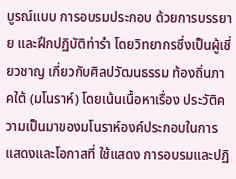บูรณ์แบบ การอบรมประกอบ ด้วยการบรรยาย และฝึกปฏิบัติท่ารำ โดยวิทยากรซึ่งเป็นผู้เชี่ยวชาญ เกี่ยวกับศิลปวัฒนธรรม ท้องถิ่นภาคใต้ (มโนราห์) โดยเน้นเนื้อหาเรื่อง ประวัติความเป็นมาของมโนราห์องค์ประกอบในการแสดงและโอกาสที่ ใช้แสดง การอบรมและปฏิ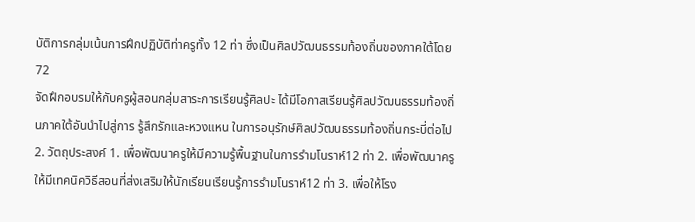บัติการกลุ่มเน้นการฝึกปฏิบัติท่าครูทั้ง 12 ท่า ซึ่งเป็นศิลปวัฒนธรรมท้องถิ่นของภาคใต้โดย 72
จัดฝึกอบรมให้กับครูผู้สอนกลุ่มสาระการเรียนรู้ศิลปะ ได้มีโอกาสเรียนรู้ศิลปวัฒนธรรมท้องถิ่นภาคใต้อันนำไปสู่การ รู้สึกรักและหวงแหน ในการอนุรักษ์ศิลปวัฒนธรรมท้องถิ่นกระบี่ต่อไป 2. วัตถุประสงค์ 1. เพื่อพัฒนาครูให้มีความรู้พื้นฐานในการรำมโนราห์12 ท่า 2. เพื่อพัฒนาครูให้มีเทคนิควิธีสอนที่ส่งเสริมให้นักเรียนเรียนรู้การรำมโนราห์12 ท่า 3. เพื่อให้โรง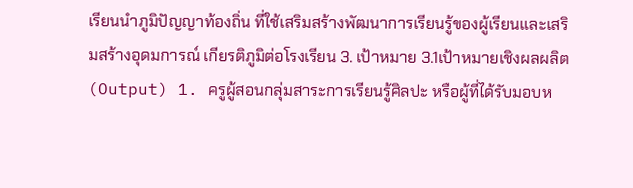เรียนนำภูมิปัญญาท้องถิ่น ที่ใช้เสริมสร้างพัฒนาการเรียนรู้ของผู้เรียนและเสริมสร้างอุดมการณ์ เกียรติภูมิต่อโรงเรียน 3. เป้าหมาย 3.1เป้าหมายเชิงผลผลิต (Output) 1. ครูผู้สอนกลุ่มสาระการเรียนรู้ศิลปะ หรือผู้ที่ได้รับมอบห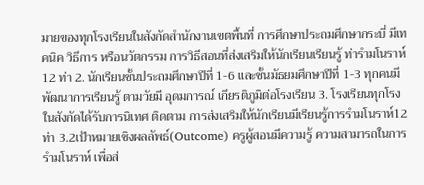มายของทุกโรงเรียนในสังกัดสำนักงานเขตพื้นที่ การศึกษาประถมศึกษากระบี่ มีเทคนิค วิธีการ หรือนวัตกรรม การวิธีสอนที่ส่งเสริมให้นักเรียนเรียนรู้ ท่ารำมโนราห์ 12 ท่า 2. นักเรียนชั้นประถมศึกษาปีที่ 1-6 และชั้นมัธยมศึกษาปีที่ 1-3 ทุกคนมีพัฒนาการเรียนรู้ ตามวัยมี อุดมการณ์ เกียรติภูมิต่อโรงเรียน 3. โรงเรียนทุกโรงในสังกัดได้รับการนิเทศ ติดตาม การส่งเสริมให้นักเรียนมีเรียนรู้การรำมโนราห์12 ท่า 3.2เป้าหมายเชิงผลลัพธ์(Outcome) ครูผู้สอนมีความรู้ ความสามารถในการรำมโนราห์ เพื่อส่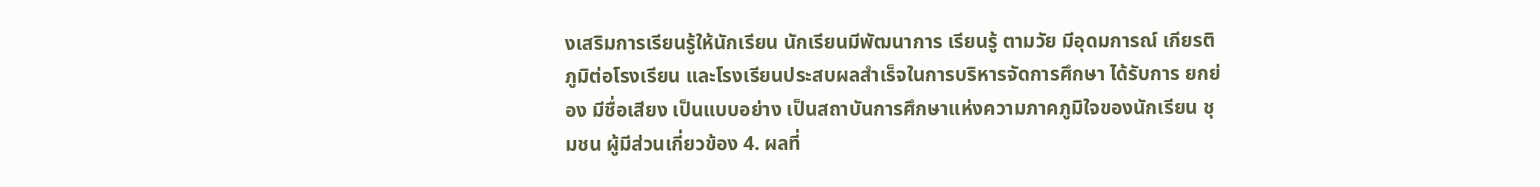งเสริมการเรียนรู้ให้นักเรียน นักเรียนมีพัฒนาการ เรียนรู้ ตามวัย มีอุดมการณ์ เกียรติภูมิต่อโรงเรียน และโรงเรียนประสบผลสำเร็จในการบริหารจัดการศึกษา ได้รับการ ยกย่อง มีชื่อเสียง เป็นแบบอย่าง เป็นสถาบันการศึกษาแห่งความภาคภูมิใจของนักเรียน ชุมชน ผู้มีส่วนเกี่ยวข้อง 4. ผลที่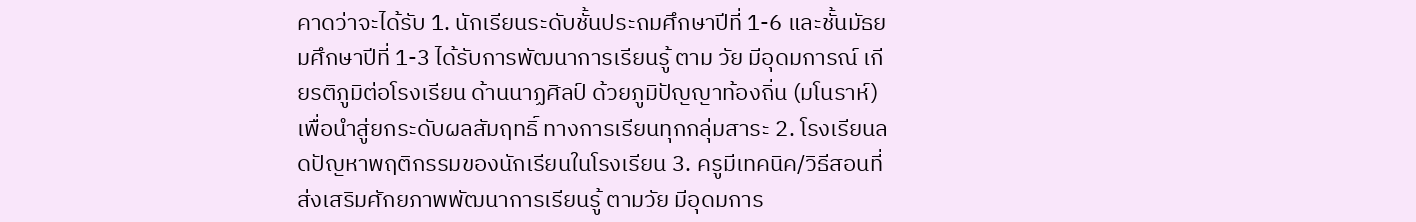คาดว่าจะได้รับ 1. นักเรียนระดับชั้นประถมศึกษาปีที่ 1-6 และชั้นมัธยมศึกษาปีที่ 1-3 ได้รับการพัฒนาการเรียนรู้ ตาม วัย มีอุดมการณ์ เกียรติภูมิต่อโรงเรียน ด้านนาฏศิลป์ ด้วยภูมิปัญญาท้องถิ่น (มโนราห์) เพื่อนำสู่ยกระดับผลสัมฤทธิ์ ทางการเรียนทุกกลุ่มสาระ 2. โรงเรียนลดปัญหาพฤติกรรมของนักเรียนในโรงเรียน 3. ครูมีเทคนิค/วิธีสอนที่ส่งเสริมศักยภาพพัฒนาการเรียนรู้ ตามวัย มีอุดมการ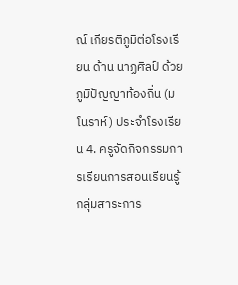ณ์ เกียรติภูมิต่อโรงเรียน ด้าน นาฏศิลป์ ด้วยภูมิปัญญาท้องถิ่น (มโนราห์) ประจำโรงเรียน 4. ครูจัดกิจกรรมการเรียนการสอนเรียนรู้กลุ่มสาระการ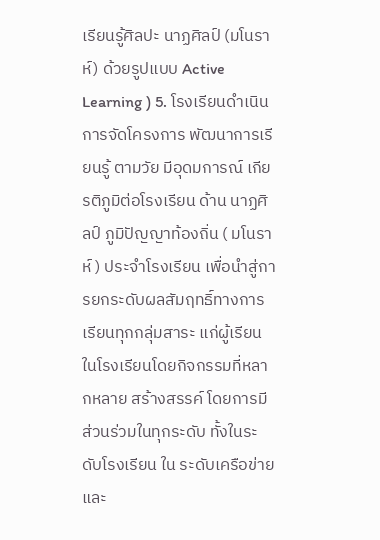เรียนรู้ศิลปะ นาฏศิลป์ (มโนราห์) ด้วยรูปแบบ Active Learning ) 5. โรงเรียนดำเนินการจัดโครงการ พัฒนาการเรียนรู้ ตามวัย มีอุดมการณ์ เกียรติภูมิต่อโรงเรียน ด้าน นาฏศิลป์ ภูมิปัญญาท้องถิ่น ( มโนราห์ ) ประจำโรงเรียน เพื่อนำสู่การยกระดับผลสัมฤทธิ์ทางการเรียนทุกกลุ่มสาระ แก่ผู้เรียน ในโรงเรียนโดยกิจกรรมที่หลากหลาย สร้างสรรค์ โดยการมีส่วนร่วมในทุกระดับ ทั้งในระดับโรงเรียน ใน ระดับเครือข่ายและ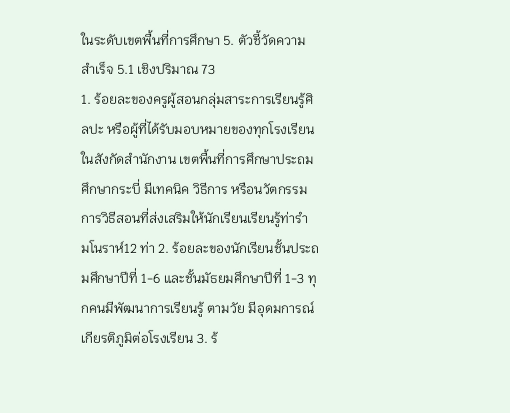ในระดับเขตพื้นที่การศึกษา 5. ตัวชี้วัดความสำเร็จ 5.1 เชิงปริมาณ 73
1. ร้อยละของครูผู้สอนกลุ่มสาระการเรียนรู้ศิลปะ หรือผู้ที่ได้รับมอบหมายของทุกโรงเรียนในสังกัดสำนักงาน เขตพื้นที่การศึกษาประถมศึกษากระบี่ มีเทคนิค วิธีการ หรือนวัตกรรม การวิธีสอนที่ส่งเสริมให้นักเรียนเรียนรู้ท่ารำ มโนราห์12 ท่า 2. ร้อยละของนักเรียนชั้นประถมศึกษาปีที่ 1-6 และชั้นมัธยมศึกษาปีที่ 1-3 ทุกคนมีพัฒนาการเรียนรู้ ตามวัย มีอุดมการณ์ เกียรติภูมิต่อโรงเรียน 3. ร้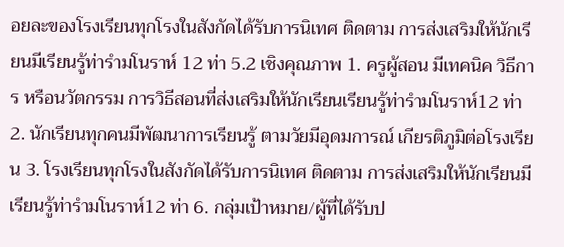อยละของโรงเรียนทุกโรงในสังกัดได้รับการนิเทศ ติดตาม การส่งเสริมให้นักเรียนมีเรียนรู้ท่ารำมโนราห์ 12 ท่า 5.2 เชิงคุณภาพ 1. ครูผู้สอน มีเทคนิค วิธีการ หรือนวัตกรรม การวิธีสอนที่ส่งเสริมให้นักเรียนเรียนรู้ท่ารำมโนราห์12 ท่า 2. นักเรียนทุกคนมีพัฒนาการเรียนรู้ ตามวัยมีอุดมการณ์ เกียรติภูมิต่อโรงเรียน 3. โรงเรียนทุกโรงในสังกัดได้รับการนิเทศ ติดตาม การส่งเสริมให้นักเรียนมีเรียนรู้ท่ารำมโนราห์12 ท่า 6. กลุ่มเป้าหมาย/ผู้ที่ได้รับป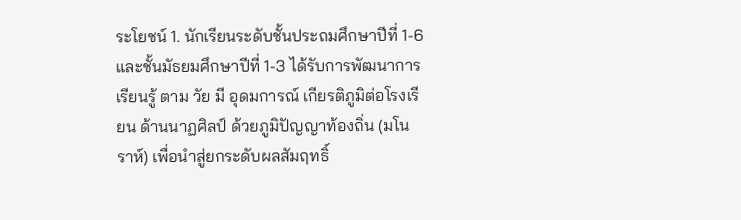ระโยชน์ 1. นักเรียนระดับชั้นประถมศึกษาปีที่ 1-6 และชั้นมัธยมศึกษาปีที่ 1-3 ได้รับการพัฒนาการเรียนรู้ ตาม วัย มี อุดมการณ์ เกียรติภูมิต่อโรงเรียน ด้านนาฏศิลป์ ด้วยภูมิปัญญาท้องถิ่น (มโนราห์) เพื่อนำสู่ยกระดับผลสัมฤทธิ์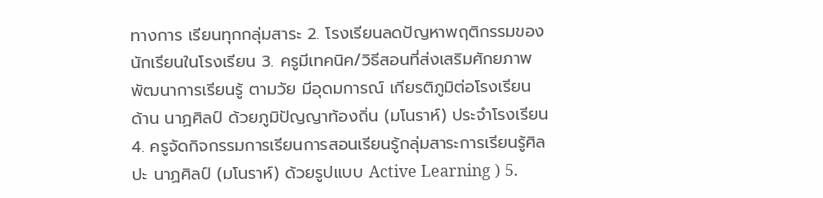ทางการ เรียนทุกกลุ่มสาระ 2. โรงเรียนลดปัญหาพฤติกรรมของนักเรียนในโรงเรียน 3. ครูมีเทคนิค/วิธีสอนที่ส่งเสริมศักยภาพพัฒนาการเรียนรู้ ตามวัย มีอุดมการณ์ เกียรติภูมิต่อโรงเรียน ด้าน นาฏศิลป์ ด้วยภูมิปัญญาท้องถิ่น (มโนราห์) ประจำโรงเรียน 4. ครูจัดกิจกรรมการเรียนการสอนเรียนรู้กลุ่มสาระการเรียนรู้ศิลปะ นาฏศิลป์ (มโนราห์) ด้วยรูปแบบ Active Learning ) 5.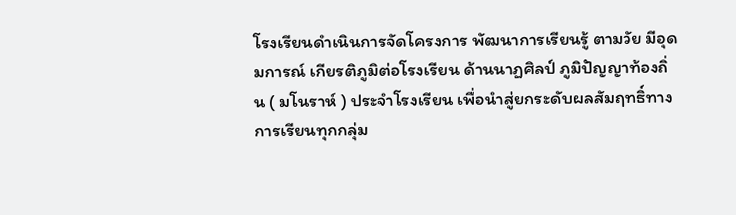โรงเรียนดำเนินการจัดโครงการ พัฒนาการเรียนรู้ ตามวัย มีอุดมการณ์ เกียรติภูมิต่อโรงเรียน ด้านนาฏศิลป์ ภูมิปัญญาท้องถิ่น ( มโนราห์ ) ประจำโรงเรียน เพื่อนำสู่ยกระดับผลสัมฤทธิ์ทางการเรียนทุกกลุ่ม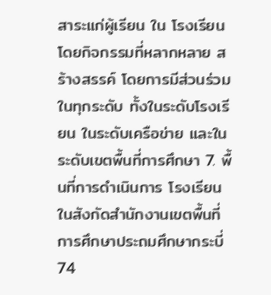สาระแก่ผู้เรียน ใน โรงเรียนโดยกิจกรรมที่หลากหลาย สร้างสรรค์ โดยการมีส่วนร่วมในทุกระดับ ทั้งในระดับโรงเรียน ในระดับเครือข่าย และในระดับเขตพื้นที่การศึกษา 7. พื้นที่การดำเนินการ โรงเรียนในสังกัดสำนักงานเขตพื้นที่การศึกษาประถมศึกษากระบี่ 74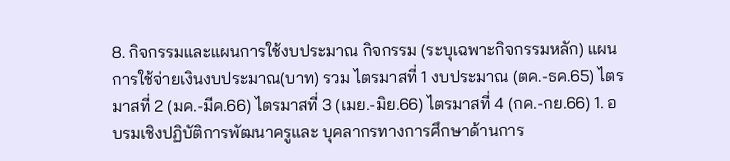8. กิจกรรมและแผนการใช้งบประมาณ กิจกรรม (ระบุเฉพาะกิจกรรมหลัก) แผนการใช้จ่ายเงินงบประมาณ(บาท) รวม ไตรมาสที่ 1 งบประมาณ (ตค.-ธค.65) ไตรมาสที่ 2 (มค.-มีค.66) ไตรมาสที่ 3 (เมย.-มิย.66) ไตรมาสที่ 4 (กค.-กย.66) 1. อบรมเชิงปฏิบัติการพัฒนาครูและ บุคลากรทางการศึกษาด้านการ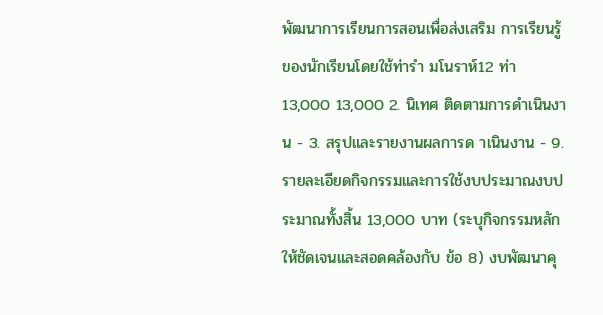พัฒนาการเรียนการสอนเพื่อส่งเสริม การเรียนรู้ของนักเรียนโดยใช้ท่ารำ มโนราห์12 ท่า 13,000 13,000 2. นิเทศ ติดตามการดำเนินงาน - 3. สรุปและรายงานผลการด าเนินงาน - 9.รายละเอียดกิจกรรมและการใช้งบประมาณงบประมาณทั้งสิ้น 13,000 บาท (ระบุกิจกรรมหลักให้ชัดเจนและสอดคล้องกับ ข้อ 8) งบพัฒนาคุ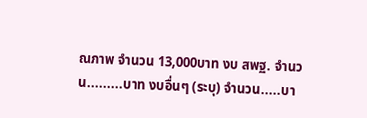ณภาพ จำนวน 13,000บาท งบ สพฐ. จำนวน.........บาท งบอื่นๆ (ระบุ) จำนวน.....บา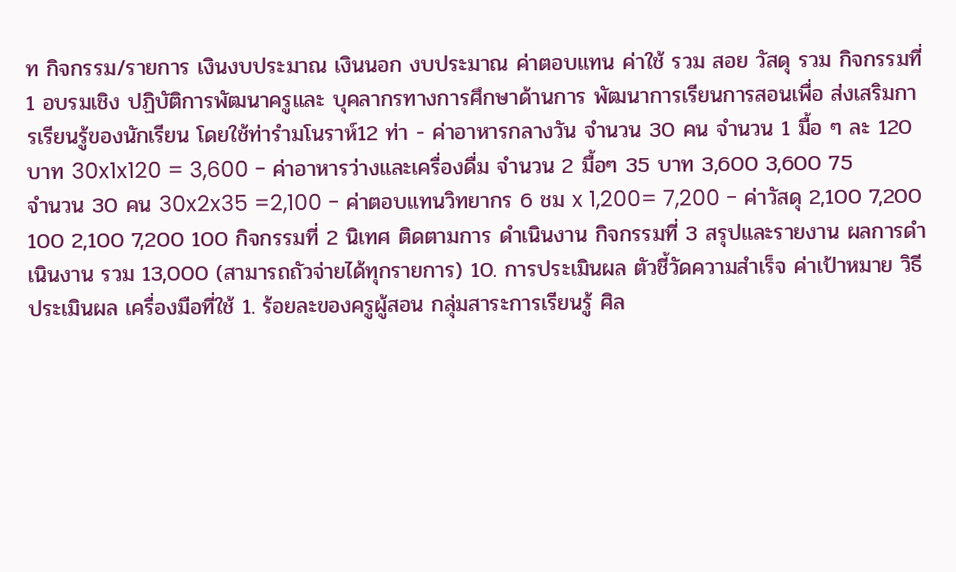ท กิจกรรม/รายการ เงินงบประมาณ เงินนอก งบประมาณ ค่าตอบแทน ค่าใช้ รวม สอย วัสดุ รวม กิจกรรมที่ 1 อบรมเชิง ปฏิบัติการพัฒนาครูและ บุคลากรทางการศึกษาด้านการ พัฒนาการเรียนการสอนเพื่อ ส่งเสริมการเรียนรู้ของนักเรียน โดยใช้ท่ารำมโนราห์12 ท่า - ค่าอาหารกลางวัน จำนวน 30 คน จำนวน 1 มื้อ ๆ ละ 120 บาท 30x1x120 = 3,600 - ค่าอาหารว่างและเครื่องดื่ม จำนวน 2 มื้อๆ 35 บาท 3,600 3,600 75
จำนวน 30 คน 30x2x35 =2,100 - ค่าตอบแทนวิทยากร 6 ชม x 1,200= 7,200 - ค่าวัสดุ 2,100 7,200 100 2,100 7,200 100 กิจกรรมที่ 2 นิเทศ ติดตามการ ดำเนินงาน กิจกรรมที่ 3 สรุปและรายงาน ผลการดำเนินงาน รวม 13,000 (สามารถถัวจ่ายได้ทุกรายการ) 10. การประเมินผล ตัวชี้วัดความสำเร็จ ค่าเป้าหมาย วิธีประเมินผล เครื่องมือที่ใช้ 1. ร้อยละของครูผู้สอน กลุ่มสาระการเรียนรู้ ศิล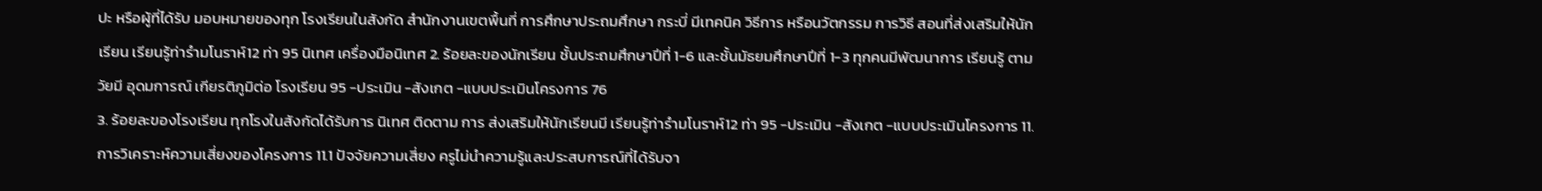ปะ หรือผู้ที่ได้รับ มอบหมายของทุก โรงเรียนในสังกัด สำนักงานเขตพื้นที่ การศึกษาประถมศึกษา กระบี่ มีเทคนิค วิธีการ หรือนวัตกรรม การวิธี สอนที่ส่งเสริมให้นักเรียน เรียนรู้ท่ารำมโนราห์12 ท่า 95 นิเทศ เครื่องมือนิเทศ 2. ร้อยละของนักเรียน ชั้นประถมศึกษาปีที่ 1-6 และชั้นมัธยมศึกษาปีที่ 1-3 ทุกคนมีพัฒนาการ เรียนรู้ ตามวัยมี อุดมการณ์ เกียรติภูมิต่อ โรงเรียน 95 -ประเมิน -สังเกต -แบบประเมินโครงการ 76
3. ร้อยละของโรงเรียน ทุกโรงในสังกัดได้รับการ นิเทศ ติดตาม การ ส่งเสริมให้นักเรียนมี เรียนรู้ท่ารำมโนราห์12 ท่า 95 -ประเมิน -สังเกต -แบบประเมินโครงการ 11. การวิเคราะห์ความเสี่ยงของโครงการ 11.1 ปัจจัยความเสี่ยง ครูไม่นำความรู้และประสบการณ์ที่ได้รับจา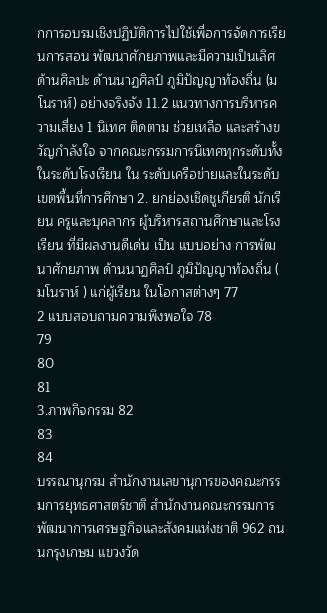กการอบรมเชิงปฏิบัติการไปใช้เพื่อการจัดการเรียนการสอน พัฒนาศักยภาพและมีความเป็นเลิศด้านศิลปะ ด้านนาฏศิลป์ ภูมิปัญญาท้องถิ่น (มโนราห์) อย่างจริงจัง 11.2 แนวทางการบริหารความเสี่ยง 1 นิเทศ ติดตาม ช่วยเหลือ และสร้างขวัญกำลังใจ จากคณะกรรมการนิเทศทุกระดับทั้งในระดับโรงเรียน ใน ระดับเครือข่ายและในระดับเขตพื้นที่การศึกษา 2. ยกย่องเชิดชูเกียรติ นักเรียน ครูและบุคลากร ผู้บริหารสถานศึกษาและโรงเรียน ที่มีผลงานดีเด่น เป็น แบบอย่าง การพัฒนาศักยภาพ ด้านนาฏศิลป์ ภูมิปัญญาท้องถิ่น ( มโนราห์ ) แก่ผู้เรียน ในโอกาสต่างๆ 77
2 แบบสอบถามความพึงพอใจ 78
79
80
81
3.ภาพกิจกรรม 82
83
84
บรรณานุกรม สำนักงานเลขานุการของคณะกรรมการยุทธศาสตร์ชาติ สำนักงานคณะกรรมการพัฒนาการเศรษฐกิจและสังคมแห่งชาติ 962 ถนนกรุงเกษม แขวงวัด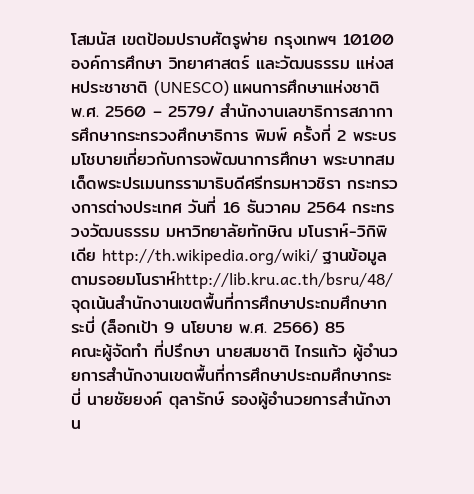โสมนัส เขตป้อมปราบศัตรูพ่าย กรุงเทพฯ 10100 องค์การศึกษา วิทยาศาสตร์ และวัฒนธรรม แห่งสหประชาชาติ (UNESCO) แผนการศึกษาแห่งชาติ พ.ศ. 2560 – 2579/ สำนักงานเลขาธิการสภาการศึกษากระทรวงศึกษาธิการ พิมพ์ ครั้งที่ 2 พระบรมโชบายเกี่ยวกับการจพัฒนาการศึกษา พระบาทสมเด็ดพระปรเมนทรรามาธิบดีศรีทรมหาวชิรา กระทรวงการต่างประเทศ วันที่ 16 ธันวาคม 2564 กระทรวงวัฒนธรรม มหาวิทยาลัยทักษิณ มโนราห์-วิกิพิเดีย http://th.wikipedia.org/wiki/ ฐานข้อมูลตามรอยมโนราห์http://lib.kru.ac.th/bsru/48/ จุดเน้นสำนักงานเขตพื้นที่การศึกษาประถมศึกษากระบี่ (ล็อกเป้า 9 นโยบาย พ.ศ. 2566) 85
คณะผู้จัดทำ ที่ปรึกษา นายสมชาติ ไกรแก้ว ผู้อำนวยการสำนักงานเขตพื้นที่การศึกษาประถมศึกษากระบี่ นายชัยยงค์ ตุลารักษ์ รองผู้อำนวยการสำนักงาน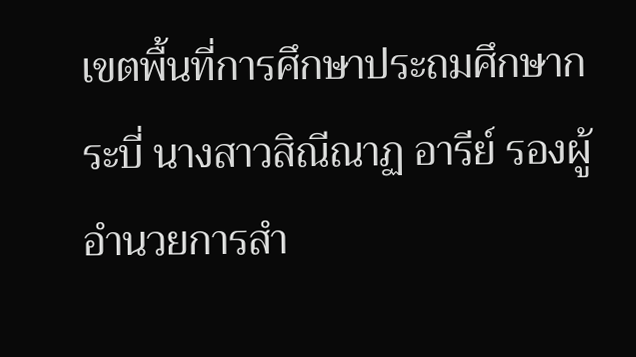เขตพื้นที่การศึกษาประถมศึกษากระบี่ นางสาวสิณีณาฏ อารีย์ รองผู้อำนวยการสำ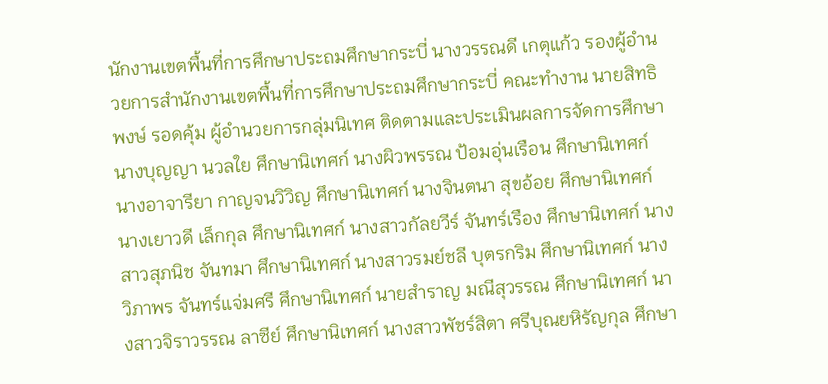นักงานเขตพื้นที่การศึกษาประถมศึกษากระบี่ นางวรรณดี เกตุแก้ว รองผู้อำนวยการสำนักงานเขตพื้นที่การศึกษาประถมศึกษากระบี่ คณะทํางาน นายสิทธิพงษ์ รอดคุ้ม ผู้อำนวยการกลุ่มนิเทศ ติดตามและประเมินผลการจัดการศึกษา นางบุญญา นวลใย ศึกษานิเทศก์ นางผิวพรรณ ป้อมอุ่นเรือน ศึกษานิเทศก์ นางอาจารียา กาญจนวิวิญ ศึกษานิเทศก์ นางจินตนา สุขอ้อย ศึกษานิเทศก์ นางเยาวดี เล็กกุล ศึกษานิเทศก์ นางสาวกัลยวีร์ จันทร์เรือง ศึกษานิเทศก์ นางสาวสุภนิช จันทมา ศึกษานิเทศก์ นางสาวรมย์ชลี บุตรกริม ศึกษานิเทศก์ นางวิภาพร จันทร์แจ่มศรี ศึกษานิเทศก์ นายสำราญ มณีสุวรรณ ศึกษานิเทศก์ นางสาวจิราวรรณ ลาซีย์ ศึกษานิเทศก์ นางสาวพัชร์สิตา ศรีบุณยหิรัญกุล ศึกษา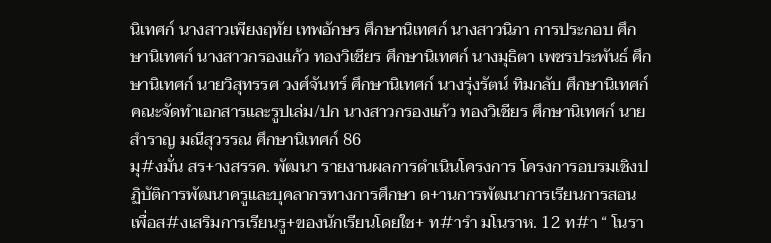นิเทศก์ นางสาวเพียงฤทัย เทพอักษร ศึกษานิเทศก์ นางสาวนิภา การประกอบ ศึกษานิเทศก์ นางสาวกรองแก้ว ทองวิเชียร ศึกษานิเทศก์ นางมุธิตา เพชรประพันธ์ ศึกษานิเทศก์ นายวิสุทรรศ วงศ์จันทร์ ศึกษานิเทศก์ นางรุ่งรัตน์ ทิมกลับ ศึกษานิเทศก์ คณะจัดทำเอกสารและรูปเล่ม/ปก นางสาวกรองแก้ว ทองวิเชียร ศึกษานิเทศก์ นายสำราญ มณีสุวรรณ ศึกษานิเทศก์ 86
มุ#งมั่น สร+างสรรค. พัฒนา รายงานผลการดำเนินโครงการ โครงการอบรมเชิงปฏิบัติการพัฒนาครูและบุคลากรทางการศึกษา ด+านการพัฒนาการเรียนการสอนเพื่อส#งเสริมการเรียนรู+ของนักเรียนโดยใช+ ท#ารำ มโนราห. 12 ท#า “ โนรา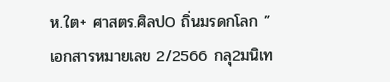ห.ใต+ ศาสตร.ศิลปO ถิ่นมรดกโลก ” เอกสารหมายเลข 2/2566 กลุ2มนิเท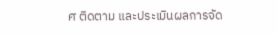ศ ติดตาม และประเมินผลการจัด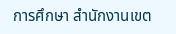การศึกษา สำนักงานเขต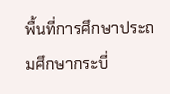พื้นที่การศึกษาประถมศึกษากระบี่